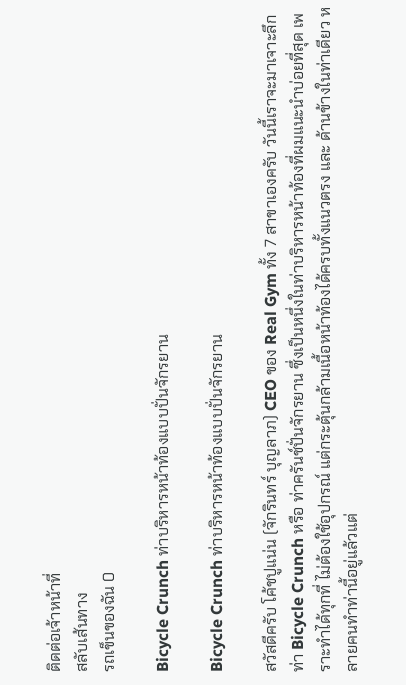ติดต่อเจ้าหน้าที่
สลับเส้นทาง
รถเข็นของฉัน 0

Bicycle Crunch ท่าบริหารหน้าท้องแบบปั่นจักรยาน

Bicycle Crunch ท่าบริหารหน้าท้องแบบปั่นจักรยาน

สวัสดีครับ โค้ชปูแน่น (จักรินทร์ บุญลาภ) CEO ของ Real Gym ทั้ง 7 สาขาเองครับ วันนี้เราจะมาเจาะลึกท่า Bicycle Crunch หรือ ท่าครันช์ปั่นจักรยาน ซึ่งเป็นหนึ่งในท่าบริหารหน้าท้องที่ผมแนะนำบ่อยที่สุด เพราะทำได้ทุกที่ ไม่ต้องใช้อุปกรณ์ แต่กระตุ้นกล้ามเนื้อหน้าท้องได้ครบทั้งแนวตรง และ ด้านข้างในท่าเดียว หลายคนทำท่านี้อยู่แล้วแต่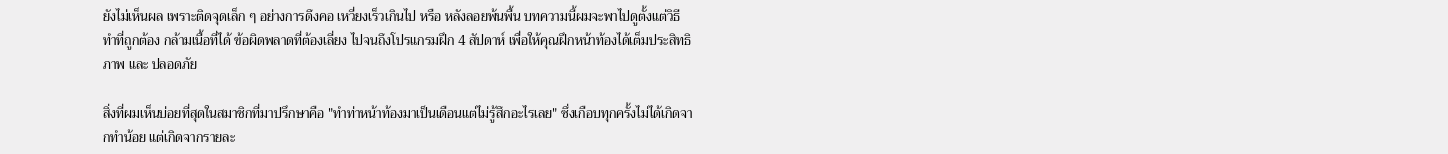ยังไม่เห็นผล เพราะติดจุดเล็ก ๆ อย่างการดึงคอ เหวี่ยงเร็วเกินไป หรือ หลังลอยพ้นพื้น บทความนี้ผมจะพาไปดูตั้งแต่วิธีทำที่ถูกต้อง กล้ามเนื้อที่ได้ ข้อผิดพลาดที่ต้องเลี่ยง ไปจนถึงโปรแกรมฝึก 4 สัปดาห์ เพื่อให้คุณฝึกหน้าท้องได้เต็มประสิทธิภาพ และ ปลอดภัย

สิ่งที่ผมเห็นบ่อยที่สุดในสมาชิกที่มาปรึกษาคือ "ทำท่าหน้าท้องมาเป็นเดือนแต่ไม่รู้สึกอะไรเลย" ซึ่งเกือบทุกครั้งไม่ได้เกิดจากทำน้อย แต่เกิดจากรายละ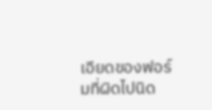เอียดของฟอร์มที่ผิดไปนิด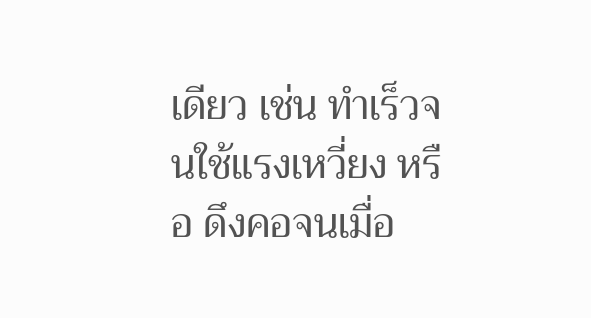เดียว เช่น ทำเร็วจนใช้แรงเหวี่ยง หรือ ดึงคอจนเมื่อ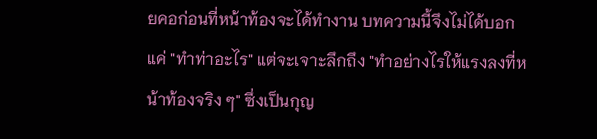ยคอก่อนที่หน้าท้องจะได้ทำงาน บทความนี้จึงไม่ได้บอกแค่ "ทำท่าอะไร" แต่จะเจาะลึกถึง "ทำอย่างไรให้แรงลงที่หน้าท้องจริง ๆ" ซึ่งเป็นกุญ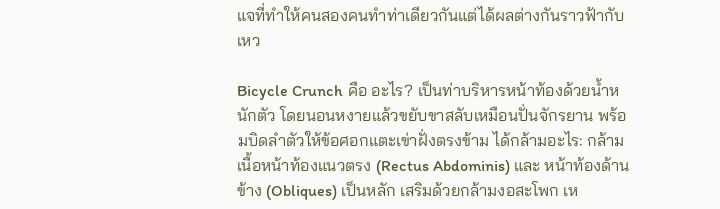แจที่ทำให้คนสองคนทำท่าเดียวกันแต่ได้ผลต่างกันราวฟ้ากับเหว

Bicycle Crunch คือ อะไร? เป็นท่าบริหารหน้าท้องด้วยน้ำหนักตัว โดยนอนหงายแล้วขยับขาสลับเหมือนปั่นจักรยาน พร้อมบิดลำตัวให้ข้อศอกแตะเข่าฝั่งตรงข้าม ได้กล้ามอะไร: กล้ามเนื้อหน้าท้องแนวตรง (Rectus Abdominis) และ หน้าท้องด้านข้าง (Obliques) เป็นหลัก เสริมด้วยกล้ามงอสะโพก เห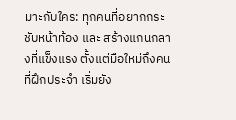มาะกับใคร: ทุกคนที่อยากกระชับหน้าท้อง และ สร้างแกนกลางที่แข็งแรง ตั้งแต่มือใหม่ถึงคนที่ฝึกประจำ เริ่มยัง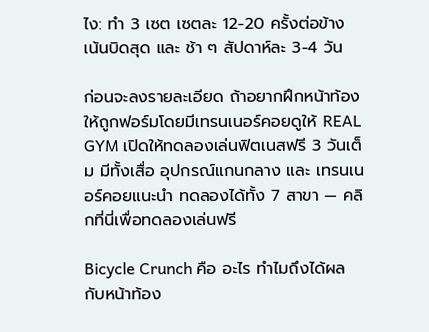ไง: ทำ 3 เซต เซตละ 12-20 ครั้งต่อข้าง เน้นบิดสุด และ ช้า ๆ สัปดาห์ละ 3-4 วัน

ก่อนจะลงรายละเอียด ถ้าอยากฝึกหน้าท้องให้ถูกฟอร์มโดยมีเทรนเนอร์คอยดูให้ REAL GYM เปิดให้ทดลองเล่นฟิตเนสฟรี 3 วันเต็ม มีทั้งเสื่อ อุปกรณ์แกนกลาง และ เทรนเนอร์คอยแนะนำ ทดลองได้ทั้ง 7 สาขา — คลิกที่นี่เพื่อทดลองเล่นฟรี

Bicycle Crunch คือ อะไร ทำไมถึงได้ผลกับหน้าท้อง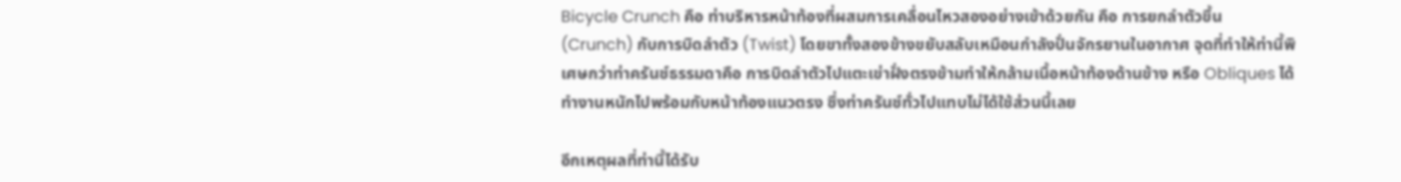Bicycle Crunch คือ ท่าบริหารหน้าท้องที่ผสมการเคลื่อนไหวสองอย่างเข้าด้วยกัน คือ การยกลำตัวขึ้น (Crunch) กับการบิดลำตัว (Twist) โดยขาทั้งสองข้างขยับสลับเหมือนกำลังปั่นจักรยานในอากาศ จุดที่ทำให้ท่านี้พิเศษกว่าท่าครันช์ธรรมดาคือ การบิดลำตัวไปแตะเข่าฝั่งตรงข้ามทำให้กล้ามเนื้อหน้าท้องด้านข้าง หรือ Obliques ได้ทำงานหนักไปพร้อมกับหน้าท้องแนวตรง ซึ่งท่าครันช์ทั่วไปแทบไม่ได้ใช้ส่วนนี้เลย

อีกเหตุผลที่ท่านี้ได้รับ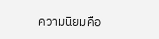ความนิยมคือ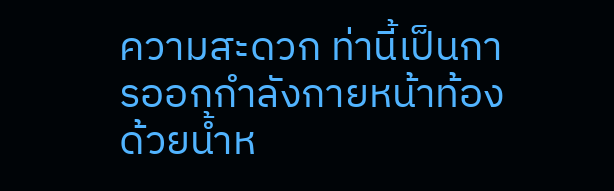ความสะดวก ท่านี้เป็นการออกกำลังกายหน้าท้องด้วยน้ำห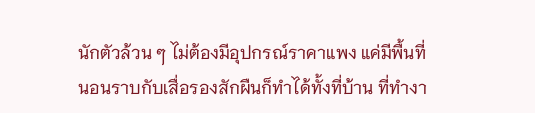นักตัวล้วน ๆ ไม่ต้องมีอุปกรณ์ราคาแพง แค่มีพื้นที่นอนราบกับเสื่อรองสักผืนก็ทำได้ทั้งที่บ้าน ที่ทำงา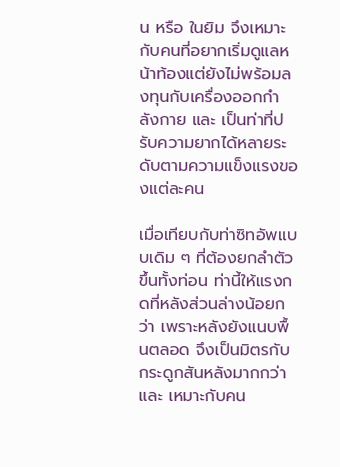น หรือ ในยิม จึงเหมาะกับคนที่อยากเริ่มดูแลหน้าท้องแต่ยังไม่พร้อมลงทุนกับเครื่องออกกำลังกาย และ เป็นท่าที่ปรับความยากได้หลายระดับตามความแข็งแรงของแต่ละคน

เมื่อเทียบกับท่าซิทอัพแบบเดิม ๆ ที่ต้องยกลำตัวขึ้นทั้งท่อน ท่านี้ให้แรงกดที่หลังส่วนล่างน้อยกว่า เพราะหลังยังแนบพื้นตลอด จึงเป็นมิตรกับกระดูกสันหลังมากกว่า และ เหมาะกับคน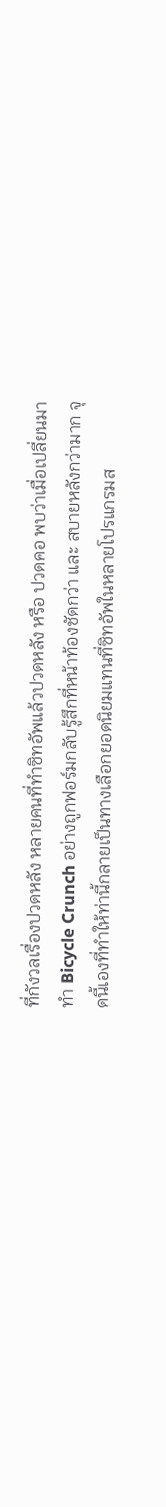ที่กังวลเรื่องปวดหลัง หลายคนที่ทำซิทอัพแล้วปวดหลัง หรือ ปวดคอ พบว่าเมื่อเปลี่ยนมาทำ Bicycle Crunch อย่างถูกฟอร์มกลับรู้สึกที่หน้าท้องชัดกว่า และ สบายหลังกว่ามาก จุดนี้เองที่ทำให้ท่านี้กลายเป็นทางเลือกยอดนิยมแทนที่ซิทอัพในหลายโปรแกรมส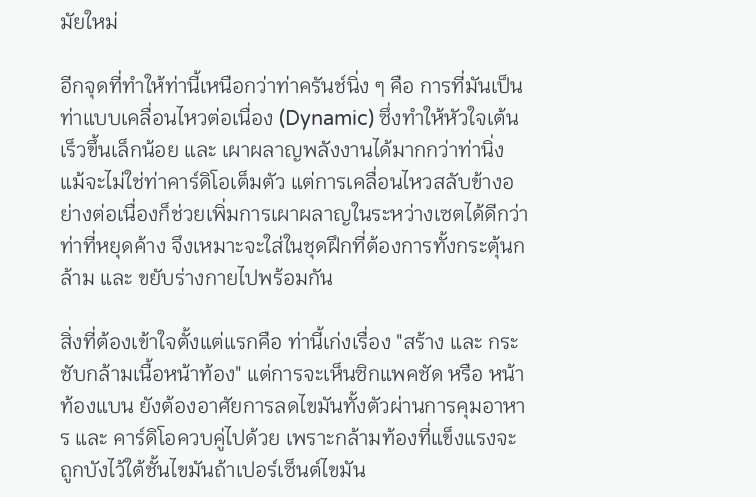มัยใหม่

อีกจุดที่ทำให้ท่านี้เหนือกว่าท่าครันช์นิ่ง ๆ คือ การที่มันเป็นท่าแบบเคลื่อนไหวต่อเนื่อง (Dynamic) ซึ่งทำให้หัวใจเต้นเร็วขึ้นเล็กน้อย และ เผาผลาญพลังงานได้มากกว่าท่านิ่ง แม้จะไม่ใช่ท่าคาร์ดิโอเต็มตัว แต่การเคลื่อนไหวสลับข้างอย่างต่อเนื่องก็ช่วยเพิ่มการเผาผลาญในระหว่างเซตได้ดีกว่าท่าที่หยุดค้าง จึงเหมาะจะใส่ในชุดฝึกที่ต้องการทั้งกระตุ้นกล้าม และ ขยับร่างกายไปพร้อมกัน

สิ่งที่ต้องเข้าใจตั้งแต่แรกคือ ท่านี้เก่งเรื่อง "สร้าง และ กระชับกล้ามเนื้อหน้าท้อง" แต่การจะเห็นซิกแพคชัด หรือ หน้าท้องแบน ยังต้องอาศัยการลดไขมันทั้งตัวผ่านการคุมอาหาร และ คาร์ดิโอควบคู่ไปด้วย เพราะกล้ามท้องที่แข็งแรงจะถูกบังไว้ใต้ชั้นไขมันถ้าเปอร์เซ็นต์ไขมัน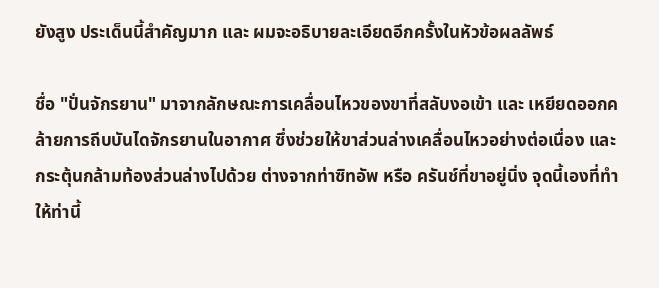ยังสูง ประเด็นนี้สำคัญมาก และ ผมจะอธิบายละเอียดอีกครั้งในหัวข้อผลลัพธ์

ชื่อ "ปั่นจักรยาน" มาจากลักษณะการเคลื่อนไหวของขาที่สลับงอเข้า และ เหยียดออกคล้ายการถีบบันไดจักรยานในอากาศ ซึ่งช่วยให้ขาส่วนล่างเคลื่อนไหวอย่างต่อเนื่อง และ กระตุ้นกล้ามท้องส่วนล่างไปด้วย ต่างจากท่าซิทอัพ หรือ ครันช์ที่ขาอยู่นิ่ง จุดนี้เองที่ทำให้ท่านี้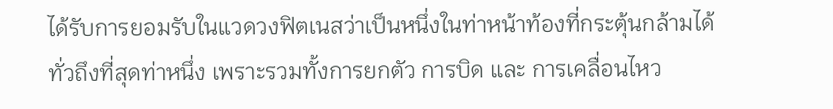ได้รับการยอมรับในแวดวงฟิตเนสว่าเป็นหนึ่งในท่าหน้าท้องที่กระตุ้นกล้ามได้ทั่วถึงที่สุดท่าหนึ่ง เพราะรวมทั้งการยกตัว การบิด และ การเคลื่อนไหว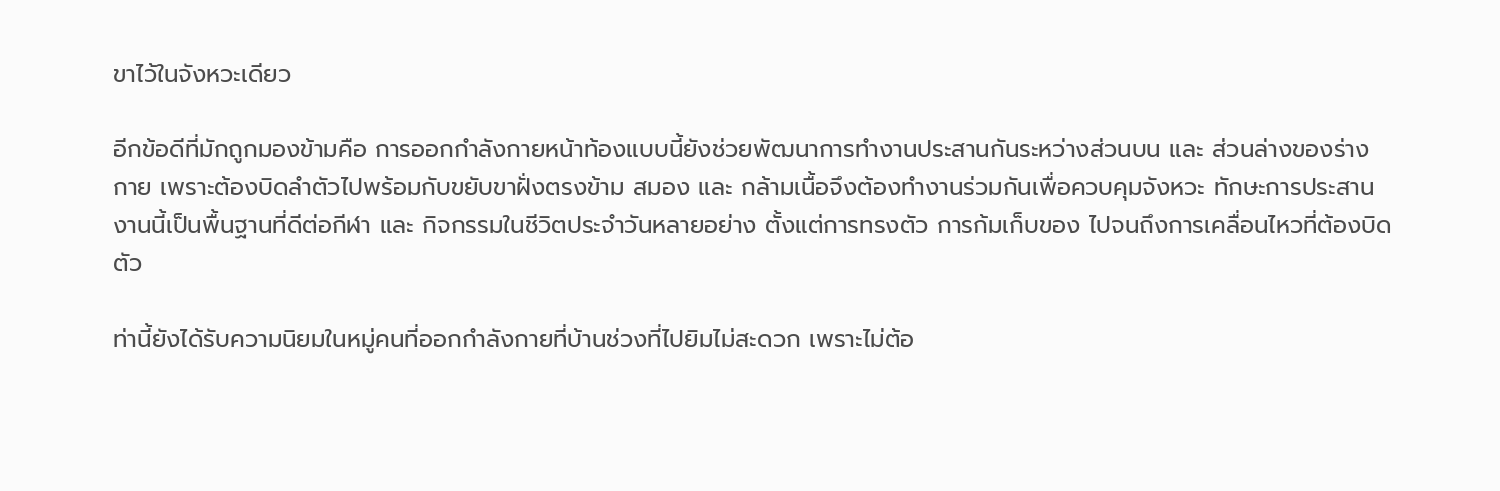ขาไว้ในจังหวะเดียว

อีกข้อดีที่มักถูกมองข้ามคือ การออกกำลังกายหน้าท้องแบบนี้ยังช่วยพัฒนาการทำงานประสานกันระหว่างส่วนบน และ ส่วนล่างของร่างกาย เพราะต้องบิดลำตัวไปพร้อมกับขยับขาฝั่งตรงข้าม สมอง และ กล้ามเนื้อจึงต้องทำงานร่วมกันเพื่อควบคุมจังหวะ ทักษะการประสานงานนี้เป็นพื้นฐานที่ดีต่อกีฬา และ กิจกรรมในชีวิตประจำวันหลายอย่าง ตั้งแต่การทรงตัว การก้มเก็บของ ไปจนถึงการเคลื่อนไหวที่ต้องบิดตัว

ท่านี้ยังได้รับความนิยมในหมู่คนที่ออกกำลังกายที่บ้านช่วงที่ไปยิมไม่สะดวก เพราะไม่ต้อ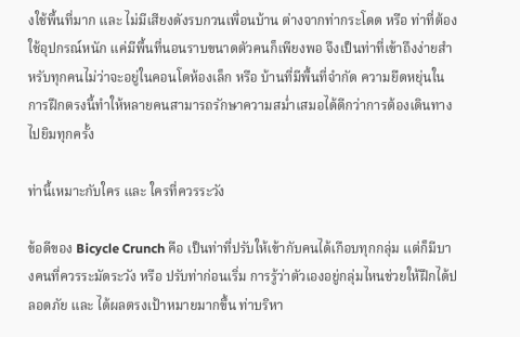งใช้พื้นที่มาก และ ไม่มีเสียงดังรบกวนเพื่อนบ้าน ต่างจากท่ากระโดด หรือ ท่าที่ต้องใช้อุปกรณ์หนัก แค่มีพื้นที่นอนราบขนาดตัวคนก็เพียงพอ จึงเป็นท่าที่เข้าถึงง่ายสำหรับทุกคนไม่ว่าจะอยู่ในคอนโดห้องเล็ก หรือ บ้านที่มีพื้นที่จำกัด ความยืดหยุ่นในการฝึกตรงนี้ทำให้หลายคนสามารถรักษาความสม่ำเสมอได้ดีกว่าการต้องเดินทางไปยิมทุกครั้ง

ท่านี้เหมาะกับใคร และ ใครที่ควรระวัง

ข้อดีของ Bicycle Crunch คือ เป็นท่าที่ปรับให้เข้ากับคนได้เกือบทุกกลุ่ม แต่ก็มีบางคนที่ควรระมัดระวัง หรือ ปรับท่าก่อนเริ่ม การรู้ว่าตัวเองอยู่กลุ่มไหนช่วยให้ฝึกได้ปลอดภัย และ ได้ผลตรงเป้าหมายมากขึ้น ท่าบริหา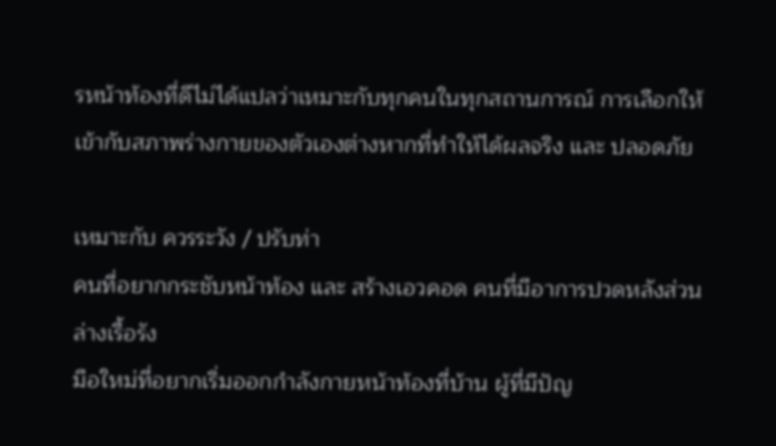รหน้าท้องที่ดีไม่ได้แปลว่าเหมาะกับทุกคนในทุกสถานการณ์ การเลือกให้เข้ากับสภาพร่างกายของตัวเองต่างหากที่ทำให้ได้ผลจริง และ ปลอดภัย

เหมาะกับ ควรระวัง / ปรับท่า
คนที่อยากกระชับหน้าท้อง และ สร้างเอวคอด คนที่มีอาการปวดหลังส่วนล่างเรื้อรัง
มือใหม่ที่อยากเริ่มออกกำลังกายหน้าท้องที่บ้าน ผู้ที่มีปัญ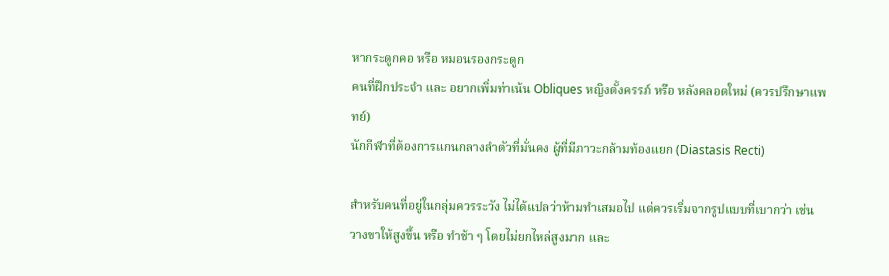หากระดูกคอ หรือ หมอนรองกระดูก
คนที่ฝึกประจำ และ อยากเพิ่มท่าเน้น Obliques หญิงตั้งครรภ์ หรือ หลังคลอดใหม่ (ควรปรึกษาแพทย์)
นักกีฬาที่ต้องการแกนกลางลำตัวที่มั่นคง ผู้ที่มีภาวะกล้ามท้องแยก (Diastasis Recti)

สำหรับคนที่อยู่ในกลุ่มควรระวัง ไม่ได้แปลว่าห้ามทำเสมอไป แต่ควรเริ่มจากรูปแบบที่เบากว่า เช่น วางขาให้สูงขึ้น หรือ ทำช้า ๆ โดยไม่ยกไหล่สูงมาก และ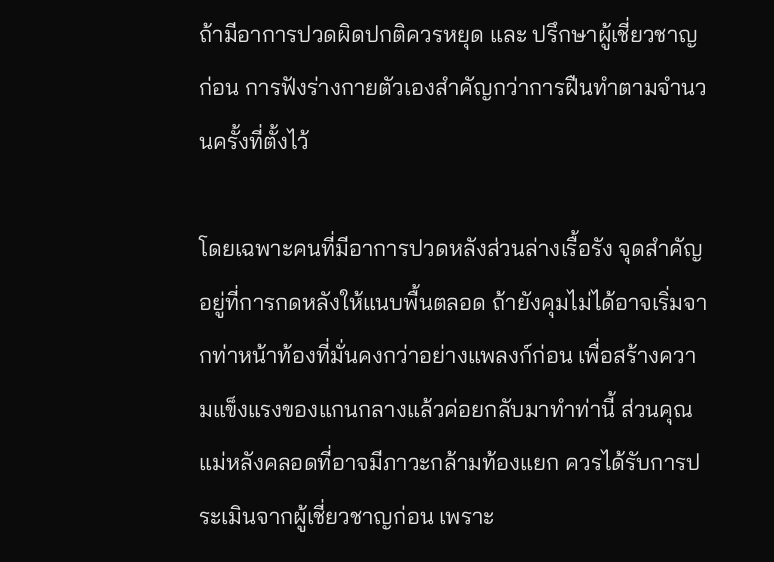ถ้ามีอาการปวดผิดปกติควรหยุด และ ปรึกษาผู้เชี่ยวชาญก่อน การฟังร่างกายตัวเองสำคัญกว่าการฝืนทำตามจำนวนครั้งที่ตั้งไว้

โดยเฉพาะคนที่มีอาการปวดหลังส่วนล่างเรื้อรัง จุดสำคัญอยู่ที่การกดหลังให้แนบพื้นตลอด ถ้ายังคุมไม่ได้อาจเริ่มจากท่าหน้าท้องที่มั่นคงกว่าอย่างแพลงก์ก่อน เพื่อสร้างความแข็งแรงของแกนกลางแล้วค่อยกลับมาทำท่านี้ ส่วนคุณแม่หลังคลอดที่อาจมีภาวะกล้ามท้องแยก ควรได้รับการประเมินจากผู้เชี่ยวชาญก่อน เพราะ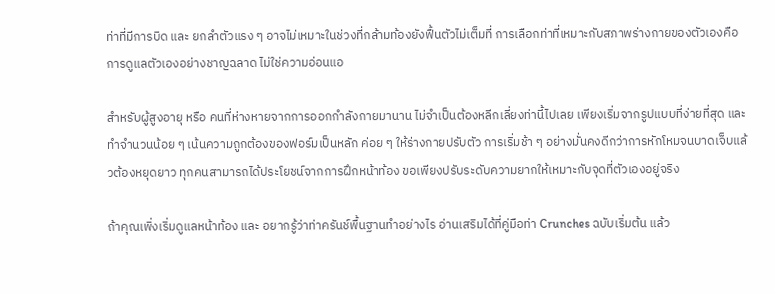ท่าที่มีการบิด และ ยกลำตัวแรง ๆ อาจไม่เหมาะในช่วงที่กล้ามท้องยังฟื้นตัวไม่เต็มที่ การเลือกท่าที่เหมาะกับสภาพร่างกายของตัวเองคือ การดูแลตัวเองอย่างชาญฉลาด ไม่ใช่ความอ่อนแอ

สำหรับผู้สูงอายุ หรือ คนที่ห่างหายจากการออกกำลังกายมานาน ไม่จำเป็นต้องหลีกเลี่ยงท่านี้ไปเลย เพียงเริ่มจากรูปแบบที่ง่ายที่สุด และ ทำจำนวนน้อย ๆ เน้นความถูกต้องของฟอร์มเป็นหลัก ค่อย ๆ ให้ร่างกายปรับตัว การเริ่มช้า ๆ อย่างมั่นคงดีกว่าการหักโหมจนบาดเจ็บแล้วต้องหยุดยาว ทุกคนสามารถได้ประโยชน์จากการฝึกหน้าท้อง ขอเพียงปรับระดับความยากให้เหมาะกับจุดที่ตัวเองอยู่จริง

ถ้าคุณเพิ่งเริ่มดูแลหน้าท้อง และ อยากรู้ว่าท่าครันช์พื้นฐานทำอย่างไร อ่านเสริมได้ที่คู่มือท่า Crunches ฉบับเริ่มต้น แล้ว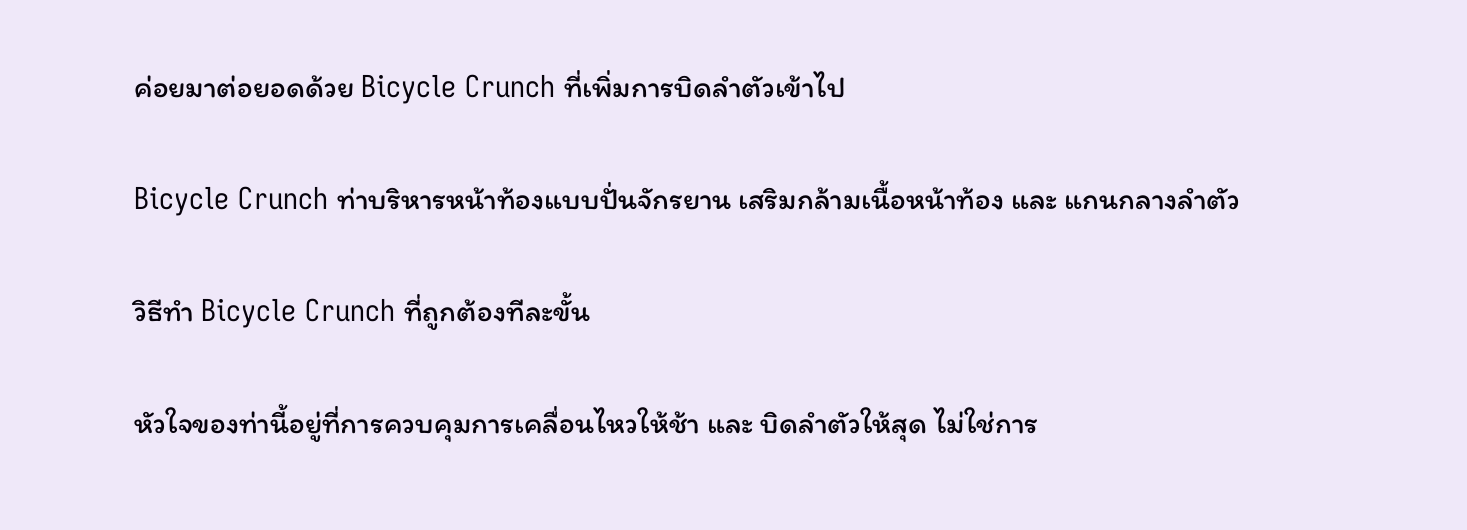ค่อยมาต่อยอดด้วย Bicycle Crunch ที่เพิ่มการบิดลำตัวเข้าไป

Bicycle Crunch ท่าบริหารหน้าท้องแบบปั่นจักรยาน เสริมกล้ามเนื้อหน้าท้อง และ แกนกลางลำตัว

วิธีทำ Bicycle Crunch ที่ถูกต้องทีละขั้น

หัวใจของท่านี้อยู่ที่การควบคุมการเคลื่อนไหวให้ช้า และ บิดลำตัวให้สุด ไม่ใช่การ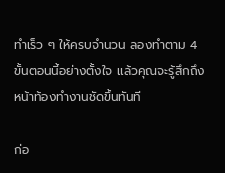ทำเร็ว ๆ ให้ครบจำนวน ลองทำตาม 4 ขั้นตอนนี้อย่างตั้งใจ แล้วคุณจะรู้สึกถึงหน้าท้องทำงานชัดขึ้นทันที

ก่อ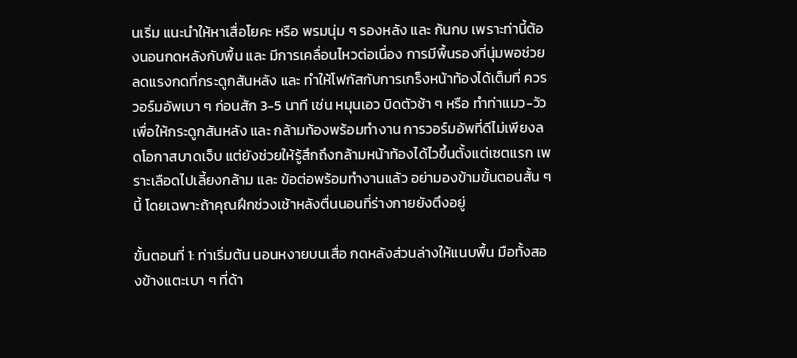นเริ่ม แนะนำให้หาเสื่อโยคะ หรือ พรมนุ่ม ๆ รองหลัง และ ก้นกบ เพราะท่านี้ต้องนอนกดหลังกับพื้น และ มีการเคลื่อนไหวต่อเนื่อง การมีพื้นรองที่นุ่มพอช่วยลดแรงกดที่กระดูกสันหลัง และ ทำให้โฟกัสกับการเกร็งหน้าท้องได้เต็มที่ ควรวอร์มอัพเบา ๆ ก่อนสัก 3-5 นาที เช่น หมุนเอว บิดตัวช้า ๆ หรือ ทำท่าแมว-วัวเพื่อให้กระดูกสันหลัง และ กล้ามท้องพร้อมทำงาน การวอร์มอัพที่ดีไม่เพียงลดโอกาสบาดเจ็บ แต่ยังช่วยให้รู้สึกถึงกล้ามหน้าท้องได้ไวขึ้นตั้งแต่เซตแรก เพราะเลือดไปเลี้ยงกล้าม และ ข้อต่อพร้อมทำงานแล้ว อย่ามองข้ามขั้นตอนสั้น ๆ นี้ โดยเฉพาะถ้าคุณฝึกช่วงเช้าหลังตื่นนอนที่ร่างกายยังตึงอยู่

ขั้นตอนที่ 1: ท่าเริ่มต้น นอนหงายบนเสื่อ กดหลังส่วนล่างให้แนบพื้น มือทั้งสองข้างแตะเบา ๆ ที่ด้า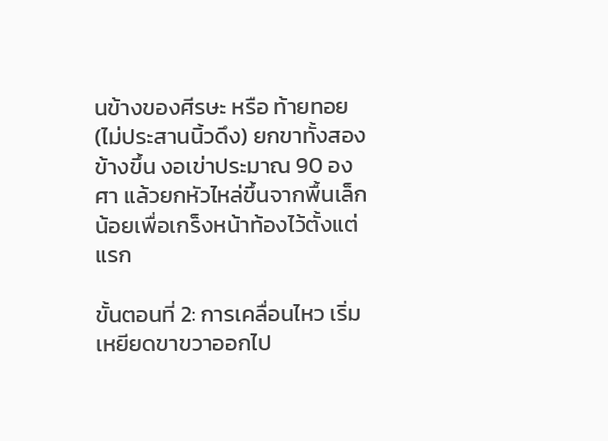นข้างของศีรษะ หรือ ท้ายทอย (ไม่ประสานนิ้วดึง) ยกขาทั้งสองข้างขึ้น งอเข่าประมาณ 90 องศา แล้วยกหัวไหล่ขึ้นจากพื้นเล็กน้อยเพื่อเกร็งหน้าท้องไว้ตั้งแต่แรก

ขั้นตอนที่ 2: การเคลื่อนไหว เริ่มเหยียดขาขวาออกไป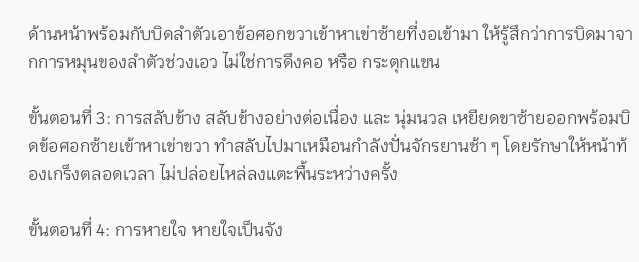ด้านหน้าพร้อมกับบิดลำตัวเอาข้อศอกขวาเข้าหาเข่าซ้ายที่งอเข้ามา ให้รู้สึกว่าการบิดมาจากการหมุนของลำตัวช่วงเอว ไม่ใช่การดึงคอ หรือ กระตุกแขน

ขั้นตอนที่ 3: การสลับข้าง สลับข้างอย่างต่อเนื่อง และ นุ่มนวล เหยียดขาซ้ายออกพร้อมบิดข้อศอกซ้ายเข้าหาเข่าขวา ทำสลับไปมาเหมือนกำลังปั่นจักรยานช้า ๆ โดยรักษาให้หน้าท้องเกร็งตลอดเวลา ไม่ปล่อยไหล่ลงแตะพื้นระหว่างครั้ง

ขั้นตอนที่ 4: การหายใจ หายใจเป็นจัง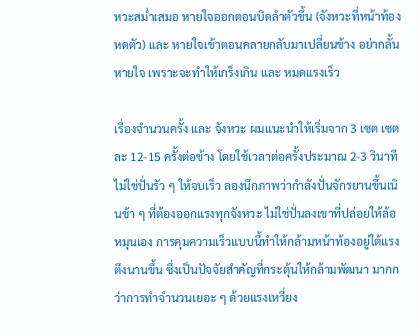หวะสม่ำเสมอ หายใจออกตอนบิดลำตัวขึ้น (จังหวะที่หน้าท้องหดตัว) และ หายใจเข้าตอนคลายกลับมาเปลี่ยนข้าง อย่ากลั้นหายใจ เพราะจะทำให้เกร็งเกิน และ หมดแรงเร็ว

เรื่องจำนวนครั้ง และ จังหวะ ผมแนะนำให้เริ่มจาก 3 เซต เซตละ 12-15 ครั้งต่อข้าง โดยใช้เวลาต่อครั้งประมาณ 2-3 วินาที ไม่ใช่ปั่นรัว ๆ ให้จบเร็ว ลองนึกภาพว่ากำลังปั่นจักรยานขึ้นเนินช้า ๆ ที่ต้องออกแรงทุกจังหวะ ไม่ใช่ปั่นลงเขาที่ปล่อยให้ล้อหมุนเอง การคุมความเร็วแบบนี้ทำให้กล้ามหน้าท้องอยู่ใต้แรงตึงนานขึ้น ซึ่งเป็นปัจจัยสำคัญที่กระตุ้นให้กล้ามพัฒนา มากกว่าการทำจำนวนเยอะ ๆ ด้วยแรงเหวี่ยง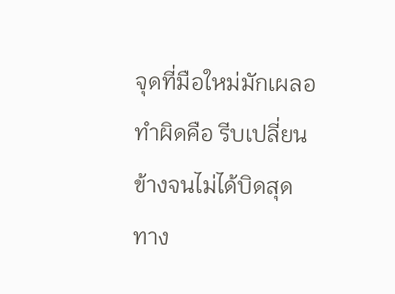จุดที่มือใหม่มักเผลอทำผิดคือ รีบเปลี่ยนข้างจนไม่ได้บิดสุด ทาง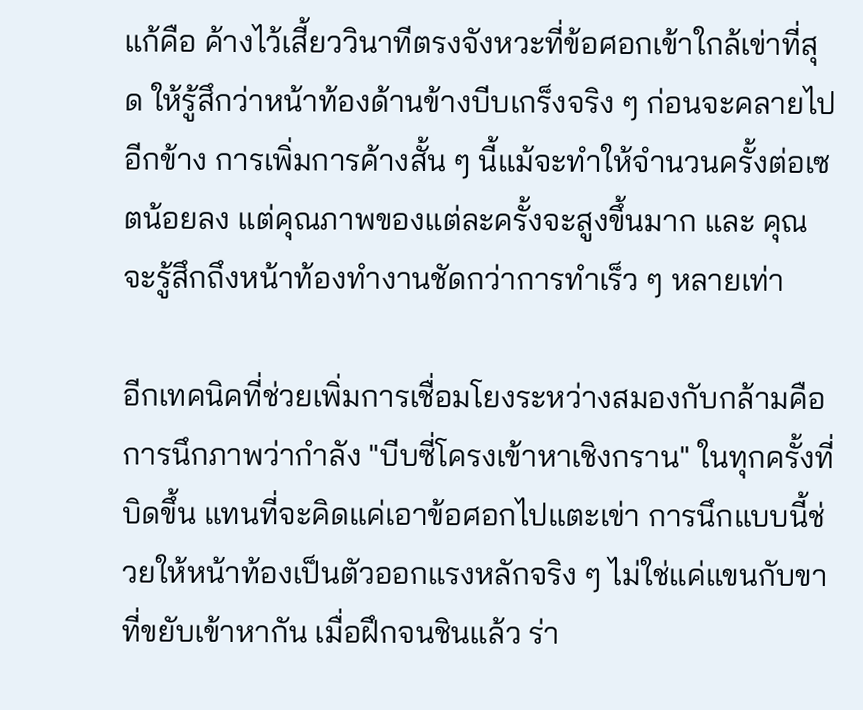แก้คือ ค้างไว้เสี้ยววินาทีตรงจังหวะที่ข้อศอกเข้าใกล้เข่าที่สุด ให้รู้สึกว่าหน้าท้องด้านข้างบีบเกร็งจริง ๆ ก่อนจะคลายไปอีกข้าง การเพิ่มการค้างสั้น ๆ นี้แม้จะทำให้จำนวนครั้งต่อเซตน้อยลง แต่คุณภาพของแต่ละครั้งจะสูงขึ้นมาก และ คุณจะรู้สึกถึงหน้าท้องทำงานชัดกว่าการทำเร็ว ๆ หลายเท่า

อีกเทคนิคที่ช่วยเพิ่มการเชื่อมโยงระหว่างสมองกับกล้ามคือ การนึกภาพว่ากำลัง "บีบซี่โครงเข้าหาเชิงกราน" ในทุกครั้งที่บิดขึ้น แทนที่จะคิดแค่เอาข้อศอกไปแตะเข่า การนึกแบบนี้ช่วยให้หน้าท้องเป็นตัวออกแรงหลักจริง ๆ ไม่ใช่แค่แขนกับขาที่ขยับเข้าหากัน เมื่อฝึกจนชินแล้ว ร่า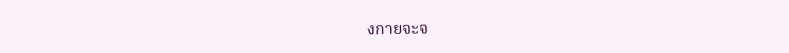งกายจะจ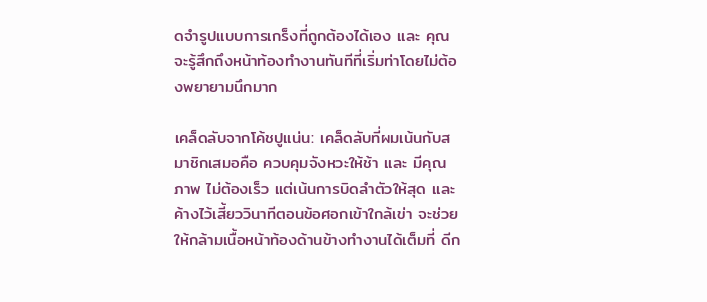ดจำรูปแบบการเกร็งที่ถูกต้องได้เอง และ คุณจะรู้สึกถึงหน้าท้องทำงานทันทีที่เริ่มท่าโดยไม่ต้องพยายามนึกมาก

เคล็ดลับจากโค้ชปูแน่น: เคล็ดลับที่ผมเน้นกับสมาชิกเสมอคือ ควบคุมจังหวะให้ช้า และ มีคุณภาพ ไม่ต้องเร็ว แต่เน้นการบิดลำตัวให้สุด และ ค้างไว้เสี้ยววินาทีตอนข้อศอกเข้าใกล้เข่า จะช่วยให้กล้ามเนื้อหน้าท้องด้านข้างทำงานได้เต็มที่ ดีก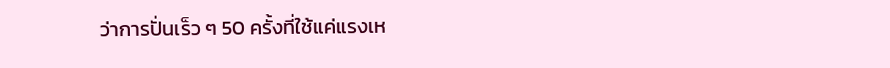ว่าการปั่นเร็ว ๆ 50 ครั้งที่ใช้แค่แรงเห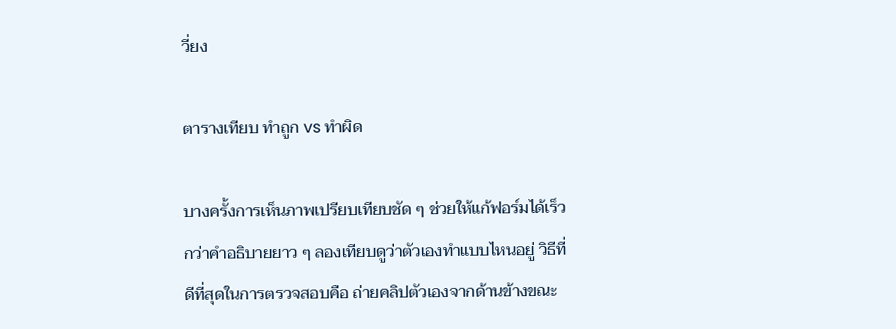วี่ยง

ตารางเทียบ ทำถูก vs ทำผิด

บางครั้งการเห็นภาพเปรียบเทียบชัด ๆ ช่วยให้แก้ฟอร์มได้เร็วกว่าคำอธิบายยาว ๆ ลองเทียบดูว่าตัวเองทำแบบไหนอยู่ วิธีที่ดีที่สุดในการตรวจสอบคือ ถ่ายคลิปตัวเองจากด้านข้างขณะ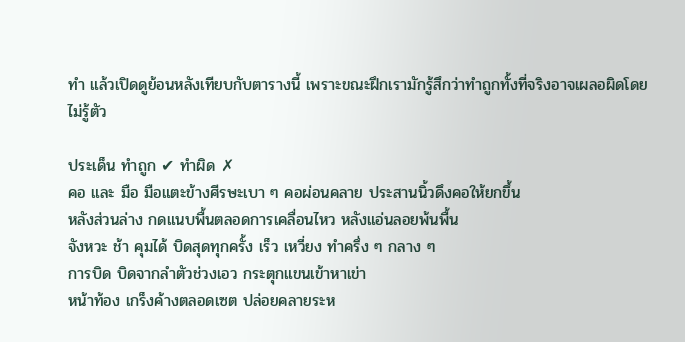ทำ แล้วเปิดดูย้อนหลังเทียบกับตารางนี้ เพราะขณะฝึกเรามักรู้สึกว่าทำถูกทั้งที่จริงอาจเผลอผิดโดยไม่รู้ตัว

ประเด็น ทำถูก ✔ ทำผิด ✗
คอ และ มือ มือแตะข้างศีรษะเบา ๆ คอผ่อนคลาย ประสานนิ้วดึงคอให้ยกขึ้น
หลังส่วนล่าง กดแนบพื้นตลอดการเคลื่อนไหว หลังแอ่นลอยพ้นพื้น
จังหวะ ช้า คุมได้ บิดสุดทุกครั้ง เร็ว เหวี่ยง ทำครึ่ง ๆ กลาง ๆ
การบิด บิดจากลำตัวช่วงเอว กระตุกแขนเข้าหาเข่า
หน้าท้อง เกร็งค้างตลอดเซต ปล่อยคลายระห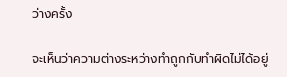ว่างครั้ง

จะเห็นว่าความต่างระหว่างทำถูกกับทำผิดไม่ได้อยู่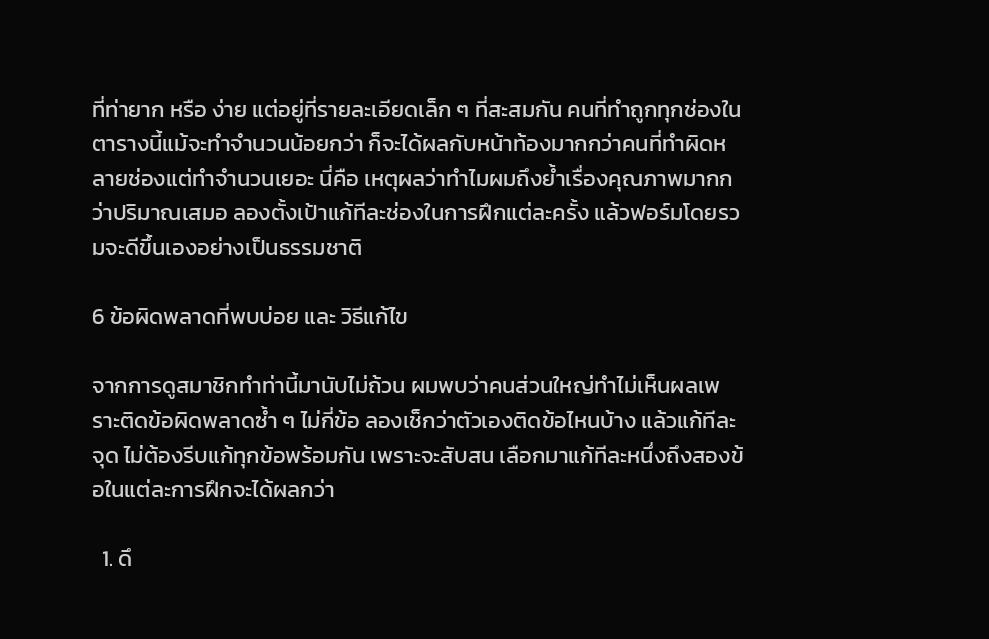ที่ท่ายาก หรือ ง่าย แต่อยู่ที่รายละเอียดเล็ก ๆ ที่สะสมกัน คนที่ทำถูกทุกช่องในตารางนี้แม้จะทำจำนวนน้อยกว่า ก็จะได้ผลกับหน้าท้องมากกว่าคนที่ทำผิดหลายช่องแต่ทำจำนวนเยอะ นี่คือ เหตุผลว่าทำไมผมถึงย้ำเรื่องคุณภาพมากกว่าปริมาณเสมอ ลองตั้งเป้าแก้ทีละช่องในการฝึกแต่ละครั้ง แล้วฟอร์มโดยรวมจะดีขึ้นเองอย่างเป็นธรรมชาติ

6 ข้อผิดพลาดที่พบบ่อย และ วิธีแก้ไข

จากการดูสมาชิกทำท่านี้มานับไม่ถ้วน ผมพบว่าคนส่วนใหญ่ทำไม่เห็นผลเพราะติดข้อผิดพลาดซ้ำ ๆ ไม่กี่ข้อ ลองเช็กว่าตัวเองติดข้อไหนบ้าง แล้วแก้ทีละจุด ไม่ต้องรีบแก้ทุกข้อพร้อมกัน เพราะจะสับสน เลือกมาแก้ทีละหนึ่งถึงสองข้อในแต่ละการฝึกจะได้ผลกว่า

  1. ดึ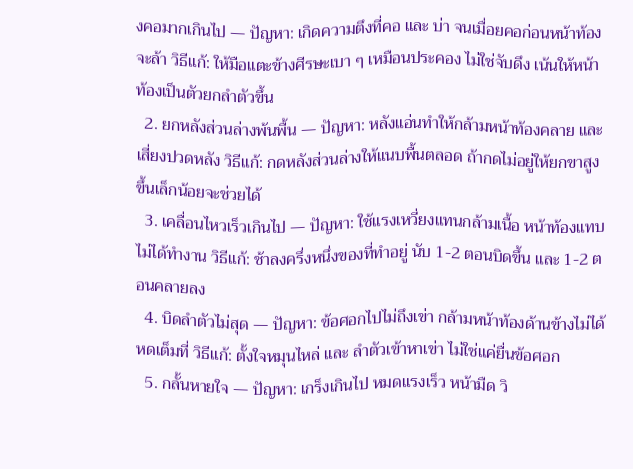งคอมากเกินไป — ปัญหา: เกิดความตึงที่คอ และ บ่า จนเมื่อยคอก่อนหน้าท้องจะล้า วิธีแก้: ให้มือแตะข้างศีรษะเบา ๆ เหมือนประคอง ไม่ใช่จับดึง เน้นให้หน้าท้องเป็นตัวยกลำตัวขึ้น
  2. ยกหลังส่วนล่างพ้นพื้น — ปัญหา: หลังแอ่นทำให้กล้ามหน้าท้องคลาย และ เสี่ยงปวดหลัง วิธีแก้: กดหลังส่วนล่างให้แนบพื้นตลอด ถ้ากดไม่อยู่ให้ยกขาสูงขึ้นเล็กน้อยจะช่วยได้
  3. เคลื่อนไหวเร็วเกินไป — ปัญหา: ใช้แรงเหวี่ยงแทนกล้ามเนื้อ หน้าท้องแทบไม่ได้ทำงาน วิธีแก้: ช้าลงครึ่งหนึ่งของที่ทำอยู่ นับ 1-2 ตอนบิดขึ้น และ 1-2 ตอนคลายลง
  4. บิดลำตัวไม่สุด — ปัญหา: ข้อศอกไปไม่ถึงเข่า กล้ามหน้าท้องด้านข้างไม่ได้หดเต็มที่ วิธีแก้: ตั้งใจหมุนไหล่ และ ลำตัวเข้าหาเข่า ไม่ใช่แค่ยื่นข้อศอก
  5. กลั้นหายใจ — ปัญหา: เกร็งเกินไป หมดแรงเร็ว หน้ามืด วิ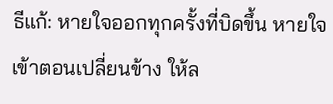ธีแก้: หายใจออกทุกครั้งที่บิดขึ้น หายใจเข้าตอนเปลี่ยนข้าง ให้ล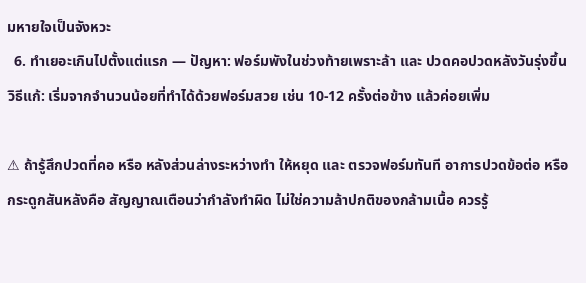มหายใจเป็นจังหวะ
  6. ทำเยอะเกินไปตั้งแต่แรก — ปัญหา: ฟอร์มพังในช่วงท้ายเพราะล้า และ ปวดคอปวดหลังวันรุ่งขึ้น วิธีแก้: เริ่มจากจำนวนน้อยที่ทำได้ด้วยฟอร์มสวย เช่น 10-12 ครั้งต่อข้าง แล้วค่อยเพิ่ม

⚠ ถ้ารู้สึกปวดที่คอ หรือ หลังส่วนล่างระหว่างทำ ให้หยุด และ ตรวจฟอร์มทันที อาการปวดข้อต่อ หรือ กระดูกสันหลังคือ สัญญาณเตือนว่ากำลังทำผิด ไม่ใช่ความล้าปกติของกล้ามเนื้อ ควรรู้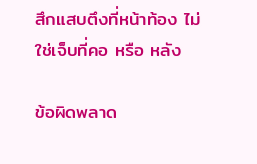สึกแสบตึงที่หน้าท้อง ไม่ใช่เจ็บที่คอ หรือ หลัง

ข้อผิดพลาด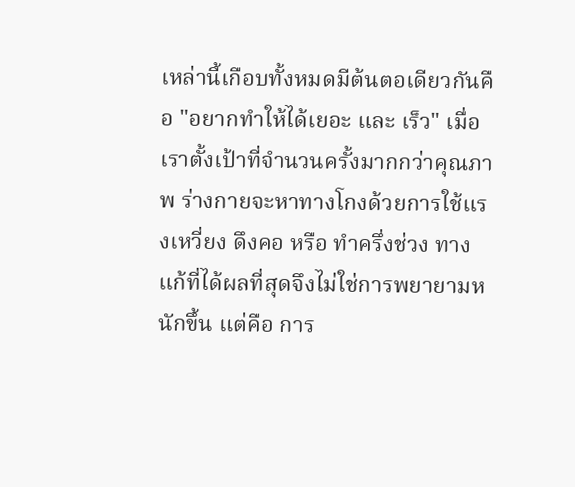เหล่านี้เกือบทั้งหมดมีต้นตอเดียวกันคือ "อยากทำให้ได้เยอะ และ เร็ว" เมื่อเราตั้งเป้าที่จำนวนครั้งมากกว่าคุณภาพ ร่างกายจะหาทางโกงด้วยการใช้แรงเหวี่ยง ดึงคอ หรือ ทำครึ่งช่วง ทางแก้ที่ได้ผลที่สุดจึงไม่ใช่การพยายามหนักขึ้น แต่คือ การ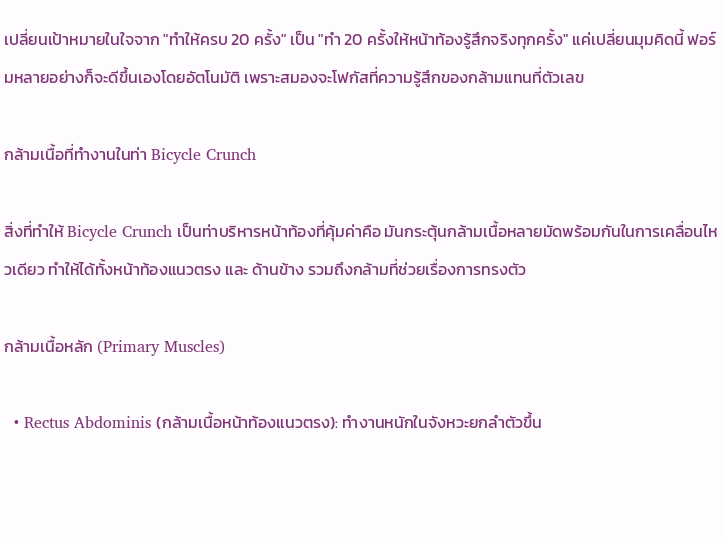เปลี่ยนเป้าหมายในใจจาก "ทำให้ครบ 20 ครั้ง" เป็น "ทำ 20 ครั้งให้หน้าท้องรู้สึกจริงทุกครั้ง" แค่เปลี่ยนมุมคิดนี้ ฟอร์มหลายอย่างก็จะดีขึ้นเองโดยอัตโนมัติ เพราะสมองจะโฟกัสที่ความรู้สึกของกล้ามแทนที่ตัวเลข

กล้ามเนื้อที่ทำงานในท่า Bicycle Crunch

สิ่งที่ทำให้ Bicycle Crunch เป็นท่าบริหารหน้าท้องที่คุ้มค่าคือ มันกระตุ้นกล้ามเนื้อหลายมัดพร้อมกันในการเคลื่อนไหวเดียว ทำให้ได้ทั้งหน้าท้องแนวตรง และ ด้านข้าง รวมถึงกล้ามที่ช่วยเรื่องการทรงตัว

กล้ามเนื้อหลัก (Primary Muscles)

  • Rectus Abdominis (กล้ามเนื้อหน้าท้องแนวตรง): ทำงานหนักในจังหวะยกลำตัวขึ้น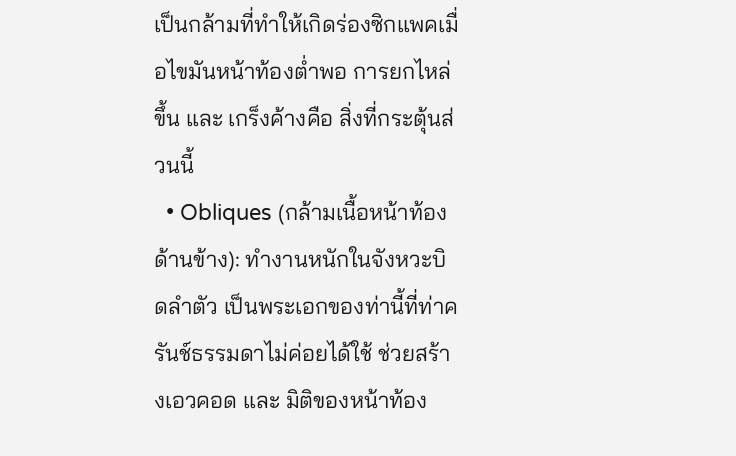เป็นกล้ามที่ทำให้เกิดร่องซิกแพคเมื่อไขมันหน้าท้องต่ำพอ การยกไหล่ขึ้น และ เกร็งค้างคือ สิ่งที่กระตุ้นส่วนนี้
  • Obliques (กล้ามเนื้อหน้าท้องด้านข้าง): ทำงานหนักในจังหวะบิดลำตัว เป็นพระเอกของท่านี้ที่ท่าครันช์ธรรมดาไม่ค่อยได้ใช้ ช่วยสร้างเอวคอด และ มิติของหน้าท้อง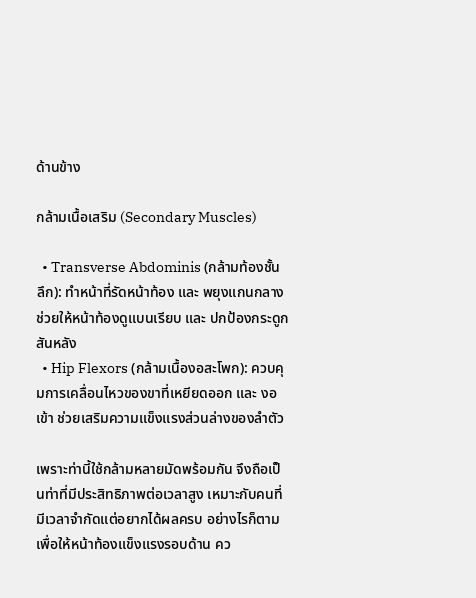ด้านข้าง

กล้ามเนื้อเสริม (Secondary Muscles)

  • Transverse Abdominis (กล้ามท้องชั้นลึก): ทำหน้าที่รัดหน้าท้อง และ พยุงแกนกลาง ช่วยให้หน้าท้องดูแบนเรียบ และ ปกป้องกระดูกสันหลัง
  • Hip Flexors (กล้ามเนื้องอสะโพก): ควบคุมการเคลื่อนไหวของขาที่เหยียดออก และ งอเข้า ช่วยเสริมความแข็งแรงส่วนล่างของลำตัว

เพราะท่านี้ใช้กล้ามหลายมัดพร้อมกัน จึงถือเป็นท่าที่มีประสิทธิภาพต่อเวลาสูง เหมาะกับคนที่มีเวลาจำกัดแต่อยากได้ผลครบ อย่างไรก็ตาม เพื่อให้หน้าท้องแข็งแรงรอบด้าน คว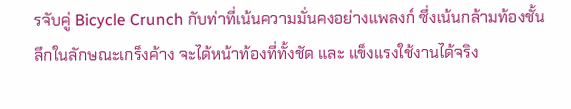รจับคู่ Bicycle Crunch กับท่าที่เน้นความมั่นคงอย่างแพลงก์ ซึ่งเน้นกล้ามท้องชั้นลึกในลักษณะเกร็งค้าง จะได้หน้าท้องที่ทั้งชัด และ แข็งแรงใช้งานได้จริง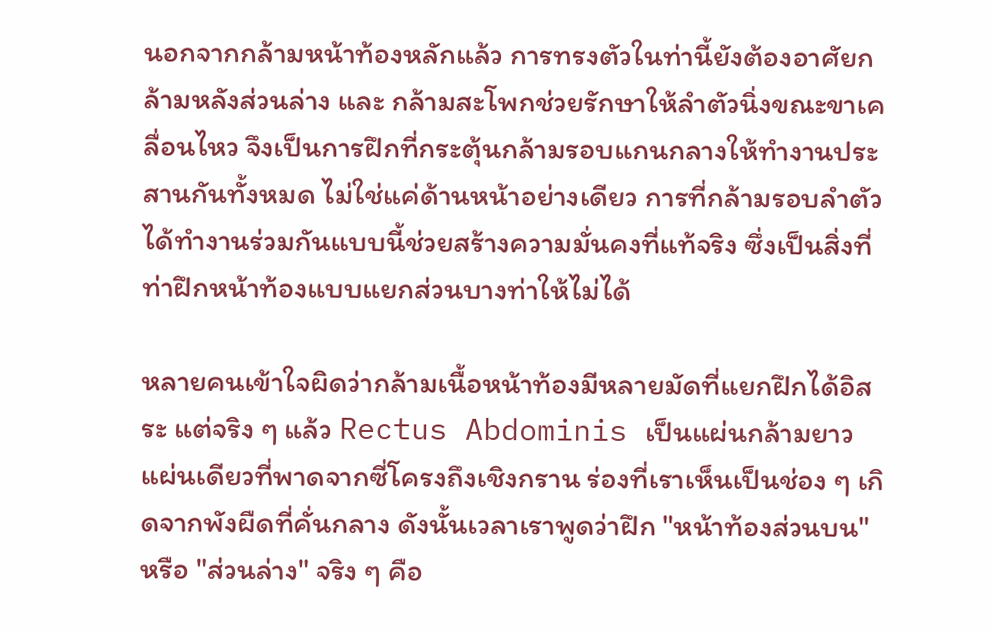นอกจากกล้ามหน้าท้องหลักแล้ว การทรงตัวในท่านี้ยังต้องอาศัยกล้ามหลังส่วนล่าง และ กล้ามสะโพกช่วยรักษาให้ลำตัวนิ่งขณะขาเคลื่อนไหว จึงเป็นการฝึกที่กระตุ้นกล้ามรอบแกนกลางให้ทำงานประสานกันทั้งหมด ไม่ใช่แค่ด้านหน้าอย่างเดียว การที่กล้ามรอบลำตัวได้ทำงานร่วมกันแบบนี้ช่วยสร้างความมั่นคงที่แท้จริง ซึ่งเป็นสิ่งที่ท่าฝึกหน้าท้องแบบแยกส่วนบางท่าให้ไม่ได้

หลายคนเข้าใจผิดว่ากล้ามเนื้อหน้าท้องมีหลายมัดที่แยกฝึกได้อิสระ แต่จริง ๆ แล้ว Rectus Abdominis เป็นแผ่นกล้ามยาวแผ่นเดียวที่พาดจากซี่โครงถึงเชิงกราน ร่องที่เราเห็นเป็นช่อง ๆ เกิดจากพังผืดที่คั่นกลาง ดังนั้นเวลาเราพูดว่าฝึก "หน้าท้องส่วนบน" หรือ "ส่วนล่าง" จริง ๆ คือ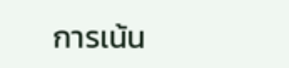การเน้น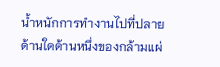น้ำหนักการทำงานไปที่ปลายด้านใดด้านหนึ่งของกล้ามแผ่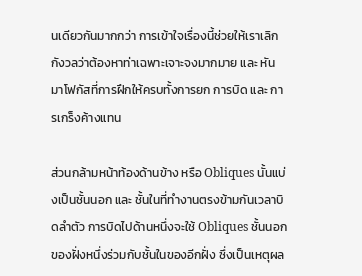นเดียวกันมากกว่า การเข้าใจเรื่องนี้ช่วยให้เราเลิกกังวลว่าต้องหาท่าเฉพาะเจาะจงมากมาย และ หันมาโฟกัสที่การฝึกให้ครบทั้งการยก การบิด และ การเกร็งค้างแทน

ส่วนกล้ามหน้าท้องด้านข้าง หรือ Obliques นั้นแบ่งเป็นชั้นนอก และ ชั้นในที่ทำงานตรงข้ามกันเวลาบิดลำตัว การบิดไปด้านหนึ่งจะใช้ Obliques ชั้นนอกของฝั่งหนึ่งร่วมกับชั้นในของอีกฝั่ง ซึ่งเป็นเหตุผล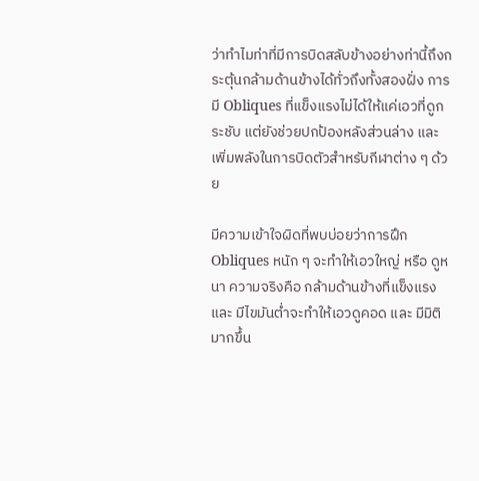ว่าทำไมท่าที่มีการบิดสลับข้างอย่างท่านี้ถึงกระตุ้นกล้ามด้านข้างได้ทั่วถึงทั้งสองฝั่ง การมี Obliques ที่แข็งแรงไม่ได้ให้แค่เอวที่ดูกระชับ แต่ยังช่วยปกป้องหลังส่วนล่าง และ เพิ่มพลังในการบิดตัวสำหรับกีฬาต่าง ๆ ด้วย

มีความเข้าใจผิดที่พบบ่อยว่าการฝึก Obliques หนัก ๆ จะทำให้เอวใหญ่ หรือ ดูหนา ความจริงคือ กล้ามด้านข้างที่แข็งแรง และ มีไขมันต่ำจะทำให้เอวดูคอด และ มีมิติมากขึ้น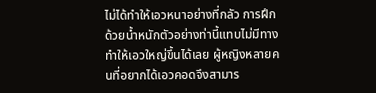ไม่ได้ทำให้เอวหนาอย่างที่กลัว การฝึกด้วยน้ำหนักตัวอย่างท่านี้แทบไม่มีทางทำให้เอวใหญ่ขึ้นได้เลย ผู้หญิงหลายคนที่อยากได้เอวคอดจึงสามาร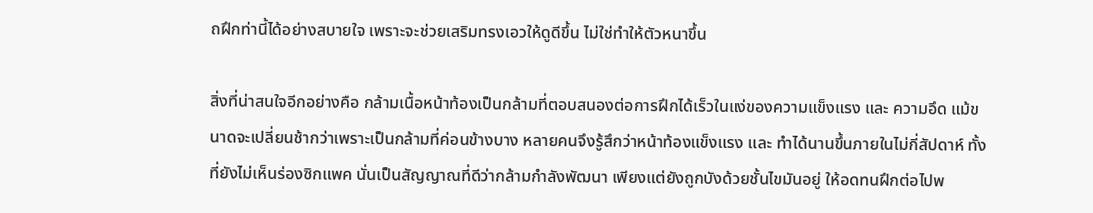ถฝึกท่านี้ได้อย่างสบายใจ เพราะจะช่วยเสริมทรงเอวให้ดูดีขึ้น ไม่ใช่ทำให้ตัวหนาขึ้น

สิ่งที่น่าสนใจอีกอย่างคือ กล้ามเนื้อหน้าท้องเป็นกล้ามที่ตอบสนองต่อการฝึกได้เร็วในแง่ของความแข็งแรง และ ความอึด แม้ขนาดจะเปลี่ยนช้ากว่าเพราะเป็นกล้ามที่ค่อนข้างบาง หลายคนจึงรู้สึกว่าหน้าท้องแข็งแรง และ ทำได้นานขึ้นภายในไม่กี่สัปดาห์ ทั้งที่ยังไม่เห็นร่องซิกแพค นั่นเป็นสัญญาณที่ดีว่ากล้ามกำลังพัฒนา เพียงแต่ยังถูกบังด้วยชั้นไขมันอยู่ ให้อดทนฝึกต่อไปพ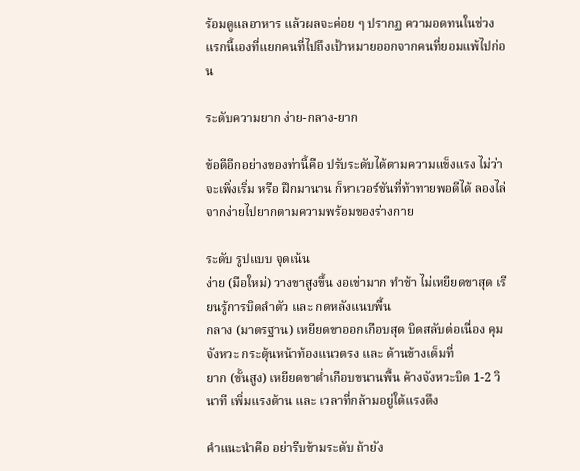ร้อมดูแลอาหาร แล้วผลจะค่อย ๆ ปรากฏ ความอดทนในช่วงแรกนี้เองที่แยกคนที่ไปถึงเป้าหมายออกจากคนที่ยอมแพ้ไปก่อน

ระดับความยาก ง่าย-กลาง-ยาก

ข้อดีอีกอย่างของท่านี้คือ ปรับระดับได้ตามความแข็งแรง ไม่ว่าจะเพิ่งเริ่ม หรือ ฝึกมานาน ก็หาเวอร์ชันที่ท้าทายพอดีได้ ลองไล่จากง่ายไปยากตามความพร้อมของร่างกาย

ระดับ รูปแบบ จุดเน้น
ง่าย (มือใหม่) วางขาสูงขึ้น งอเข่ามาก ทำช้า ไม่เหยียดขาสุด เรียนรู้การบิดลำตัว และ กดหลังแนบพื้น
กลาง (มาตรฐาน) เหยียดขาออกเกือบสุด บิดสลับต่อเนื่อง คุมจังหวะ กระตุ้นหน้าท้องแนวตรง และ ด้านข้างเต็มที่
ยาก (ขั้นสูง) เหยียดขาต่ำเกือบขนานพื้น ค้างจังหวะบิด 1-2 วินาที เพิ่มแรงต้าน และ เวลาที่กล้ามอยู่ใต้แรงตึง

คำแนะนำคือ อย่ารีบข้ามระดับ ถ้ายัง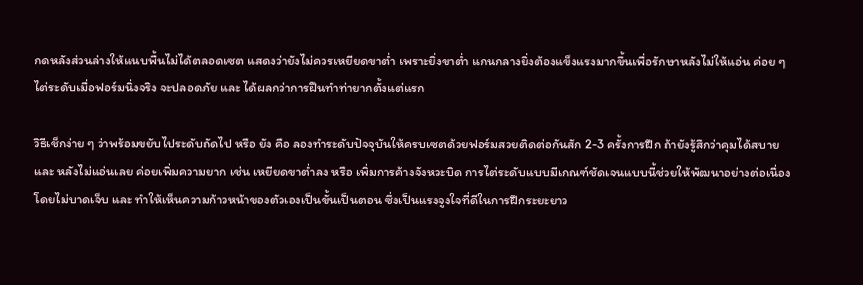กดหลังส่วนล่างให้แนบพื้นไม่ได้ตลอดเซต แสดงว่ายังไม่ควรเหยียดขาต่ำ เพราะยิ่งขาต่ำ แกนกลางยิ่งต้องแข็งแรงมากขึ้นเพื่อรักษาหลังไม่ให้แอ่น ค่อย ๆ ไต่ระดับเมื่อฟอร์มนิ่งจริง จะปลอดภัย และ ได้ผลกว่าการฝืนทำท่ายากตั้งแต่แรก

วิธีเช็กง่าย ๆ ว่าพร้อมขยับไประดับถัดไป หรือ ยัง คือ ลองทำระดับปัจจุบันให้ครบเซตด้วยฟอร์มสวยติดต่อกันสัก 2-3 ครั้งการฝึก ถ้ายังรู้สึกว่าคุมได้สบาย และ หลังไม่แอ่นเลย ค่อยเพิ่มความยาก เช่น เหยียดขาต่ำลง หรือ เพิ่มการค้างจังหวะบิด การไต่ระดับแบบมีเกณฑ์ชัดเจนแบบนี้ช่วยให้พัฒนาอย่างต่อเนื่องโดยไม่บาดเจ็บ และ ทำให้เห็นความก้าวหน้าของตัวเองเป็นขั้นเป็นตอน ซึ่งเป็นแรงจูงใจที่ดีในการฝึกระยะยาว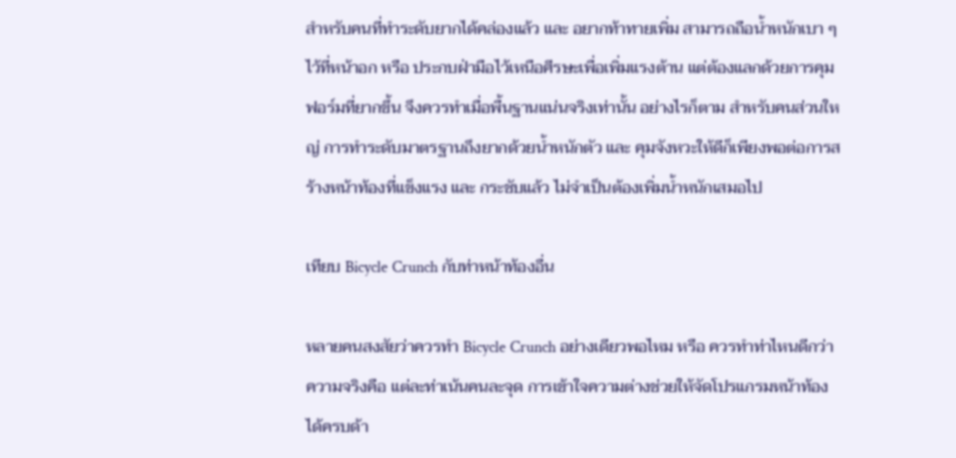สำหรับคนที่ทำระดับยากได้คล่องแล้ว และ อยากท้าทายเพิ่ม สามารถถือน้ำหนักเบา ๆ ไว้ที่หน้าอก หรือ ประกบฝ่ามือไว้เหนือศีรษะเพื่อเพิ่มแรงต้าน แต่ต้องแลกด้วยการคุมฟอร์มที่ยากขึ้น จึงควรทำเมื่อพื้นฐานแน่นจริงเท่านั้น อย่างไรก็ตาม สำหรับคนส่วนใหญ่ การทำระดับมาตรฐานถึงยากด้วยน้ำหนักตัว และ คุมจังหวะให้ดีก็เพียงพอต่อการสร้างหน้าท้องที่แข็งแรง และ กระชับแล้ว ไม่จำเป็นต้องเพิ่มน้ำหนักเสมอไป

เทียบ Bicycle Crunch กับท่าหน้าท้องอื่น

หลายคนสงสัยว่าควรทำ Bicycle Crunch อย่างเดียวพอไหม หรือ ควรทำท่าไหนดีกว่า ความจริงคือ แต่ละท่าเน้นคนละจุด การเข้าใจความต่างช่วยให้จัดโปรแกรมหน้าท้องได้ครบด้า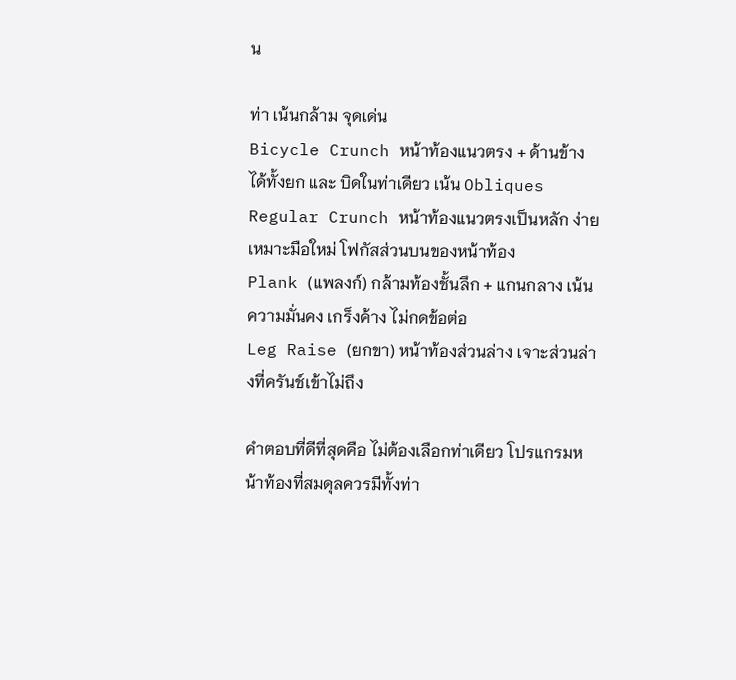น

ท่า เน้นกล้าม จุดเด่น
Bicycle Crunch หน้าท้องแนวตรง + ด้านข้าง ได้ทั้งยก และ บิดในท่าเดียว เน้น Obliques
Regular Crunch หน้าท้องแนวตรงเป็นหลัก ง่าย เหมาะมือใหม่ โฟกัสส่วนบนของหน้าท้อง
Plank (แพลงก์) กล้ามท้องชั้นลึก + แกนกลาง เน้นความมั่นคง เกร็งค้าง ไม่กดข้อต่อ
Leg Raise (ยกขา) หน้าท้องส่วนล่าง เจาะส่วนล่างที่ครันช์เข้าไม่ถึง

คำตอบที่ดีที่สุดคือ ไม่ต้องเลือกท่าเดียว โปรแกรมหน้าท้องที่สมดุลควรมีทั้งท่า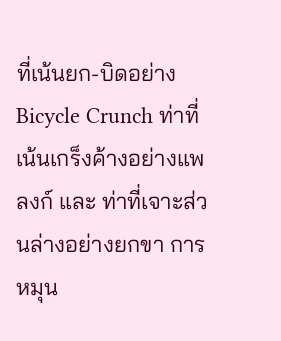ที่เน้นยก-บิดอย่าง Bicycle Crunch ท่าที่เน้นเกร็งค้างอย่างแพลงก์ และ ท่าที่เจาะส่วนล่างอย่างยกขา การหมุน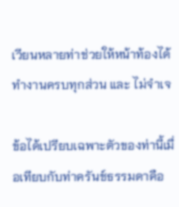เวียนหลายท่าช่วยให้หน้าท้องได้ทำงานครบทุกส่วน และ ไม่จำเจ

ข้อได้เปรียบเฉพาะตัวของท่านี้เมื่อเทียบกับท่าครันช์ธรรมดาคือ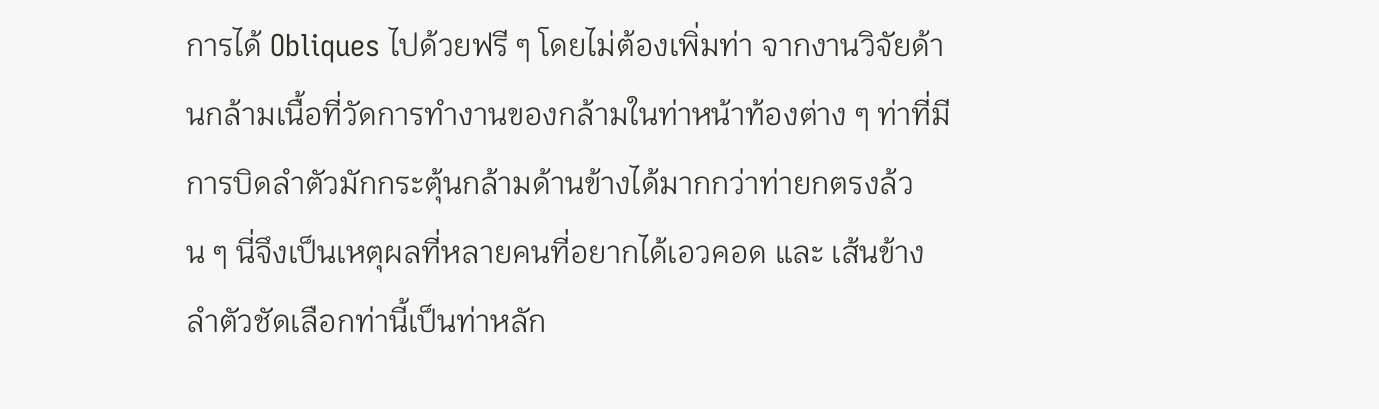การได้ Obliques ไปด้วยฟรี ๆ โดยไม่ต้องเพิ่มท่า จากงานวิจัยด้านกล้ามเนื้อที่วัดการทำงานของกล้ามในท่าหน้าท้องต่าง ๆ ท่าที่มีการบิดลำตัวมักกระตุ้นกล้ามด้านข้างได้มากกว่าท่ายกตรงล้วน ๆ นี่จึงเป็นเหตุผลที่หลายคนที่อยากได้เอวคอด และ เส้นข้างลำตัวชัดเลือกท่านี้เป็นท่าหลัก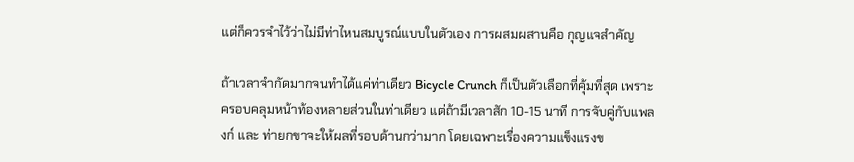แต่ก็ควรจำไว้ว่าไม่มีท่าไหนสมบูรณ์แบบในตัวเอง การผสมผสานคือ กุญแจสำคัญ

ถ้าเวลาจำกัดมากจนทำได้แค่ท่าเดียว Bicycle Crunch ก็เป็นตัวเลือกที่คุ้มที่สุด เพราะครอบคลุมหน้าท้องหลายส่วนในท่าเดียว แต่ถ้ามีเวลาสัก 10-15 นาที การจับคู่กับแพลงก์ และ ท่ายกขาจะให้ผลที่รอบด้านกว่ามาก โดยเฉพาะเรื่องความแข็งแรงข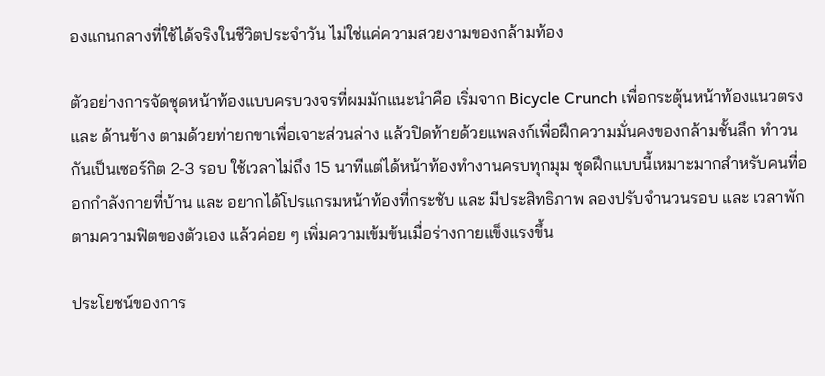องแกนกลางที่ใช้ได้จริงในชีวิตประจำวัน ไม่ใช่แค่ความสวยงามของกล้ามท้อง

ตัวอย่างการจัดชุดหน้าท้องแบบครบวงจรที่ผมมักแนะนำคือ เริ่มจาก Bicycle Crunch เพื่อกระตุ้นหน้าท้องแนวตรง และ ด้านข้าง ตามด้วยท่ายกขาเพื่อเจาะส่วนล่าง แล้วปิดท้ายด้วยแพลงก์เพื่อฝึกความมั่นคงของกล้ามชั้นลึก ทำวนกันเป็นเซอร์กิต 2-3 รอบ ใช้เวลาไม่ถึง 15 นาทีแต่ได้หน้าท้องทำงานครบทุกมุม ชุดฝึกแบบนี้เหมาะมากสำหรับคนที่ออกกำลังกายที่บ้าน และ อยากได้โปรแกรมหน้าท้องที่กระชับ และ มีประสิทธิภาพ ลองปรับจำนวนรอบ และ เวลาพักตามความฟิตของตัวเอง แล้วค่อย ๆ เพิ่มความเข้มข้นเมื่อร่างกายแข็งแรงขึ้น

ประโยชน์ของการ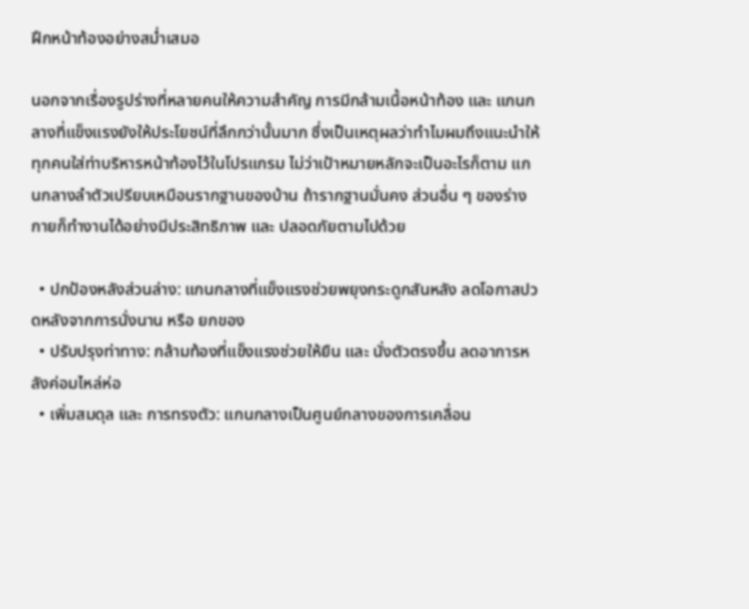ฝึกหน้าท้องอย่างสม่ำเสมอ

นอกจากเรื่องรูปร่างที่หลายคนให้ความสำคัญ การมีกล้ามเนื้อหน้าท้อง และ แกนกลางที่แข็งแรงยังให้ประโยชน์ที่ลึกกว่านั้นมาก ซึ่งเป็นเหตุผลว่าทำไมผมถึงแนะนำให้ทุกคนใส่ท่าบริหารหน้าท้องไว้ในโปรแกรม ไม่ว่าเป้าหมายหลักจะเป็นอะไรก็ตาม แกนกลางลำตัวเปรียบเหมือนรากฐานของบ้าน ถ้ารากฐานมั่นคง ส่วนอื่น ๆ ของร่างกายก็ทำงานได้อย่างมีประสิทธิภาพ และ ปลอดภัยตามไปด้วย

  • ปกป้องหลังส่วนล่าง: แกนกลางที่แข็งแรงช่วยพยุงกระดูกสันหลัง ลดโอกาสปวดหลังจากการนั่งนาน หรือ ยกของ
  • ปรับปรุงท่าทาง: กล้ามท้องที่แข็งแรงช่วยให้ยืน และ นั่งตัวตรงขึ้น ลดอาการหลังค่อมไหล่ห่อ
  • เพิ่มสมดุล และ การทรงตัว: แกนกลางเป็นศูนย์กลางของการเคลื่อน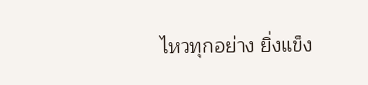ไหวทุกอย่าง ยิ่งแข็ง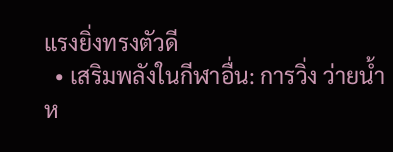แรงยิ่งทรงตัวดี
  • เสริมพลังในกีฬาอื่น: การวิ่ง ว่ายน้ำ ห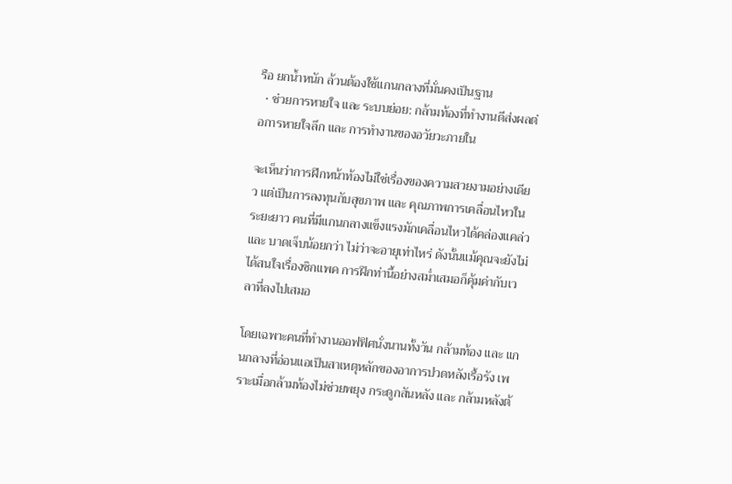รือ ยกน้ำหนัก ล้วนต้องใช้แกนกลางที่มั่นคงเป็นฐาน
  • ช่วยการหายใจ และ ระบบย่อย: กล้ามท้องที่ทำงานดีส่งผลต่อการหายใจลึก และ การทำงานของอวัยวะภายใน

จะเห็นว่าการฝึกหน้าท้องไม่ใช่เรื่องของความสวยงามอย่างเดียว แต่เป็นการลงทุนกับสุขภาพ และ คุณภาพการเคลื่อนไหวในระยะยาว คนที่มีแกนกลางแข็งแรงมักเคลื่อนไหวได้คล่องแคล่ว และ บาดเจ็บน้อยกว่า ไม่ว่าจะอายุเท่าไหร่ ดังนั้นแม้คุณจะยังไม่ได้สนใจเรื่องซิกแพค การฝึกท่านี้อย่างสม่ำเสมอก็คุ้มค่ากับเวลาที่ลงไปเสมอ

โดยเฉพาะคนที่ทำงานออฟฟิศนั่งนานทั้งวัน กล้ามท้อง และ แกนกลางที่อ่อนแอเป็นสาเหตุหลักของอาการปวดหลังเรื้อรัง เพราะเมื่อกล้ามท้องไม่ช่วยพยุง กระดูกสันหลัง และ กล้ามหลังต้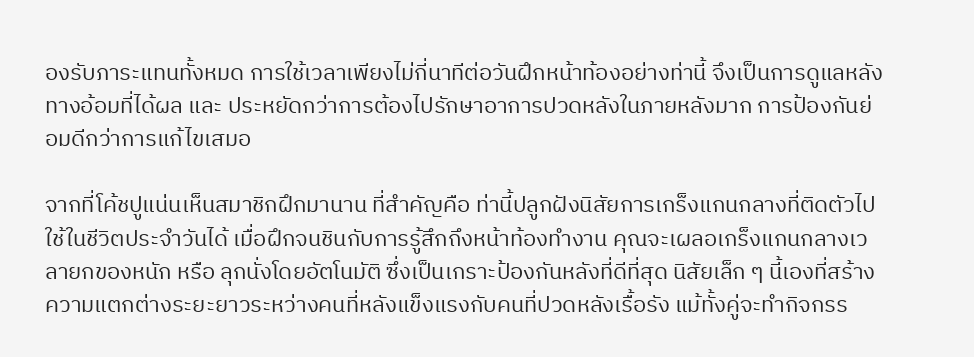องรับภาระแทนทั้งหมด การใช้เวลาเพียงไม่กี่นาทีต่อวันฝึกหน้าท้องอย่างท่านี้ จึงเป็นการดูแลหลังทางอ้อมที่ได้ผล และ ประหยัดกว่าการต้องไปรักษาอาการปวดหลังในภายหลังมาก การป้องกันย่อมดีกว่าการแก้ไขเสมอ

จากที่โค้ชปูแน่นเห็นสมาชิกฝึกมานาน ที่สำคัญคือ ท่านี้ปลูกฝังนิสัยการเกร็งแกนกลางที่ติดตัวไปใช้ในชีวิตประจำวันได้ เมื่อฝึกจนชินกับการรู้สึกถึงหน้าท้องทำงาน คุณจะเผลอเกร็งแกนกลางเวลายกของหนัก หรือ ลุกนั่งโดยอัตโนมัติ ซึ่งเป็นเกราะป้องกันหลังที่ดีที่สุด นิสัยเล็ก ๆ นี้เองที่สร้างความแตกต่างระยะยาวระหว่างคนที่หลังแข็งแรงกับคนที่ปวดหลังเรื้อรัง แม้ทั้งคู่จะทำกิจกรร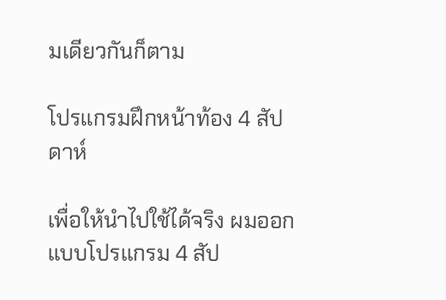มเดียวกันก็ตาม

โปรแกรมฝึกหน้าท้อง 4 สัปดาห์

เพื่อให้นำไปใช้ได้จริง ผมออกแบบโปรแกรม 4 สัป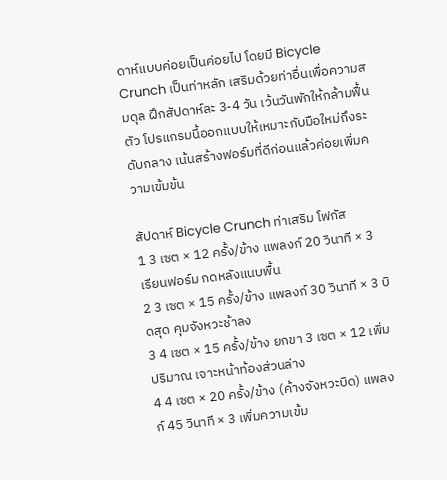ดาห์แบบค่อยเป็นค่อยไป โดยมี Bicycle Crunch เป็นท่าหลัก เสริมด้วยท่าอื่นเพื่อความสมดุล ฝึกสัปดาห์ละ 3-4 วัน เว้นวันพักให้กล้ามฟื้นตัว โปรแกรมนี้ออกแบบให้เหมาะกับมือใหม่ถึงระดับกลาง เน้นสร้างฟอร์มที่ดีก่อนแล้วค่อยเพิ่มความเข้มข้น

สัปดาห์ Bicycle Crunch ท่าเสริม โฟกัส
1 3 เซต × 12 ครั้ง/ข้าง แพลงก์ 20 วินาที × 3 เรียนฟอร์ม กดหลังแนบพื้น
2 3 เซต × 15 ครั้ง/ข้าง แพลงก์ 30 วินาที × 3 บิดสุด คุมจังหวะช้าลง
3 4 เซต × 15 ครั้ง/ข้าง ยกขา 3 เซต × 12 เพิ่มปริมาณ เจาะหน้าท้องส่วนล่าง
4 4 เซต × 20 ครั้ง/ข้าง (ค้างจังหวะบิด) แพลงก์ 45 วินาที × 3 เพิ่มความเข้ม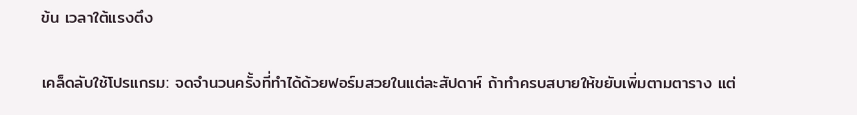ข้น เวลาใต้แรงตึง

เคล็ดลับใช้โปรแกรม: จดจำนวนครั้งที่ทำได้ด้วยฟอร์มสวยในแต่ละสัปดาห์ ถ้าทำครบสบายให้ขยับเพิ่มตามตาราง แต่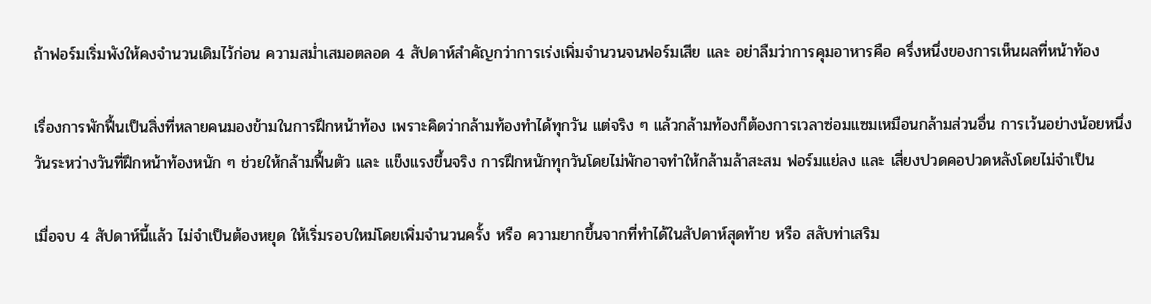ถ้าฟอร์มเริ่มพังให้คงจำนวนเดิมไว้ก่อน ความสม่ำเสมอตลอด 4 สัปดาห์สำคัญกว่าการเร่งเพิ่มจำนวนจนฟอร์มเสีย และ อย่าลืมว่าการคุมอาหารคือ ครึ่งหนึ่งของการเห็นผลที่หน้าท้อง

เรื่องการพักฟื้นเป็นสิ่งที่หลายคนมองข้ามในการฝึกหน้าท้อง เพราะคิดว่ากล้ามท้องทำได้ทุกวัน แต่จริง ๆ แล้วกล้ามท้องก็ต้องการเวลาซ่อมแซมเหมือนกล้ามส่วนอื่น การเว้นอย่างน้อยหนึ่งวันระหว่างวันที่ฝึกหน้าท้องหนัก ๆ ช่วยให้กล้ามฟื้นตัว และ แข็งแรงขึ้นจริง การฝึกหนักทุกวันโดยไม่พักอาจทำให้กล้ามล้าสะสม ฟอร์มแย่ลง และ เสี่ยงปวดคอปวดหลังโดยไม่จำเป็น

เมื่อจบ 4 สัปดาห์นี้แล้ว ไม่จำเป็นต้องหยุด ให้เริ่มรอบใหม่โดยเพิ่มจำนวนครั้ง หรือ ความยากขึ้นจากที่ทำได้ในสัปดาห์สุดท้าย หรือ สลับท่าเสริม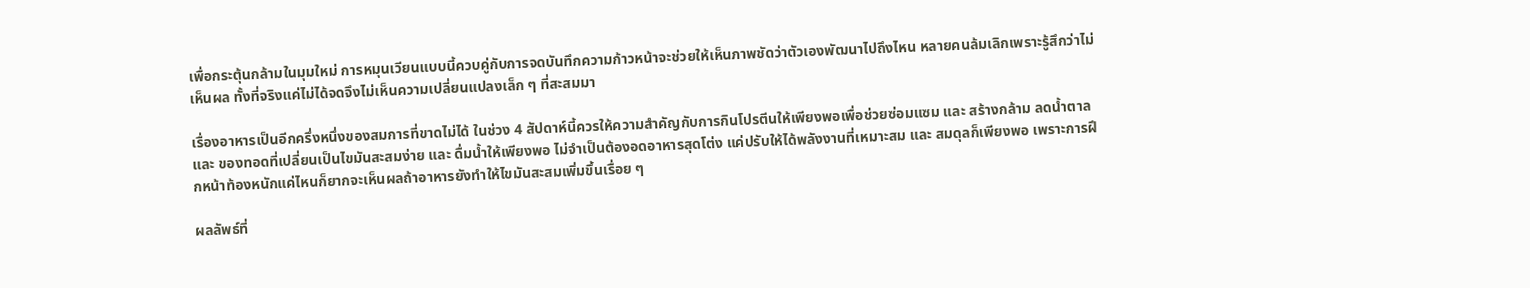เพื่อกระตุ้นกล้ามในมุมใหม่ การหมุนเวียนแบบนี้ควบคู่กับการจดบันทึกความก้าวหน้าจะช่วยให้เห็นภาพชัดว่าตัวเองพัฒนาไปถึงไหน หลายคนล้มเลิกเพราะรู้สึกว่าไม่เห็นผล ทั้งที่จริงแค่ไม่ได้จดจึงไม่เห็นความเปลี่ยนแปลงเล็ก ๆ ที่สะสมมา

เรื่องอาหารเป็นอีกครึ่งหนึ่งของสมการที่ขาดไม่ได้ ในช่วง 4 สัปดาห์นี้ควรให้ความสำคัญกับการกินโปรตีนให้เพียงพอเพื่อช่วยซ่อมแซม และ สร้างกล้าม ลดน้ำตาล และ ของทอดที่เปลี่ยนเป็นไขมันสะสมง่าย และ ดื่มน้ำให้เพียงพอ ไม่จำเป็นต้องอดอาหารสุดโต่ง แค่ปรับให้ได้พลังงานที่เหมาะสม และ สมดุลก็เพียงพอ เพราะการฝึกหน้าท้องหนักแค่ไหนก็ยากจะเห็นผลถ้าอาหารยังทำให้ไขมันสะสมเพิ่มขึ้นเรื่อย ๆ

ผลลัพธ์ที่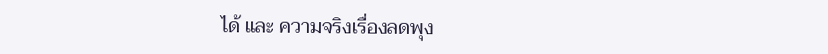ได้ และ ความจริงเรื่องลดพุง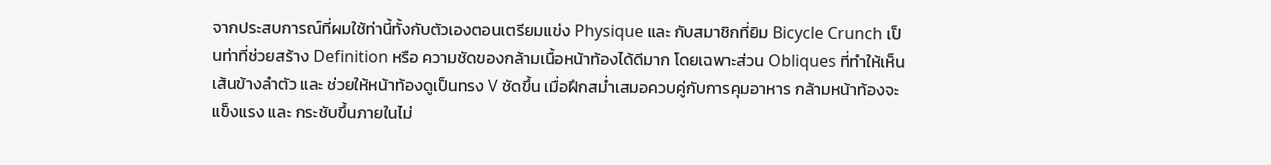จากประสบการณ์ที่ผมใช้ท่านี้ทั้งกับตัวเองตอนเตรียมแข่ง Physique และ กับสมาชิกที่ยิม Bicycle Crunch เป็นท่าที่ช่วยสร้าง Definition หรือ ความชัดของกล้ามเนื้อหน้าท้องได้ดีมาก โดยเฉพาะส่วน Obliques ที่ทำให้เห็นเส้นข้างลำตัว และ ช่วยให้หน้าท้องดูเป็นทรง V ชัดขึ้น เมื่อฝึกสม่ำเสมอควบคู่กับการคุมอาหาร กล้ามหน้าท้องจะแข็งแรง และ กระชับขึ้นภายในไม่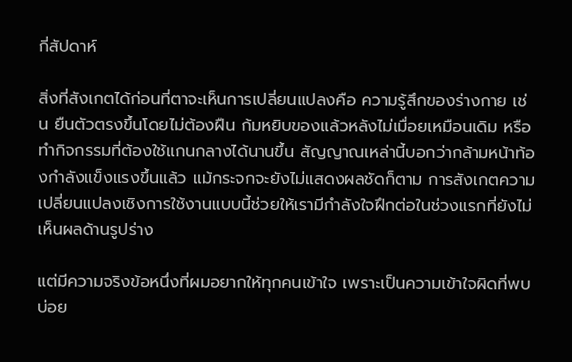กี่สัปดาห์

สิ่งที่สังเกตได้ก่อนที่ตาจะเห็นการเปลี่ยนแปลงคือ ความรู้สึกของร่างกาย เช่น ยืนตัวตรงขึ้นโดยไม่ต้องฝืน ก้มหยิบของแล้วหลังไม่เมื่อยเหมือนเดิม หรือ ทำกิจกรรมที่ต้องใช้แกนกลางได้นานขึ้น สัญญาณเหล่านี้บอกว่ากล้ามหน้าท้องกำลังแข็งแรงขึ้นแล้ว แม้กระจกจะยังไม่แสดงผลชัดก็ตาม การสังเกตความเปลี่ยนแปลงเชิงการใช้งานแบบนี้ช่วยให้เรามีกำลังใจฝึกต่อในช่วงแรกที่ยังไม่เห็นผลด้านรูปร่าง

แต่มีความจริงข้อหนึ่งที่ผมอยากให้ทุกคนเข้าใจ เพราะเป็นความเข้าใจผิดที่พบบ่อย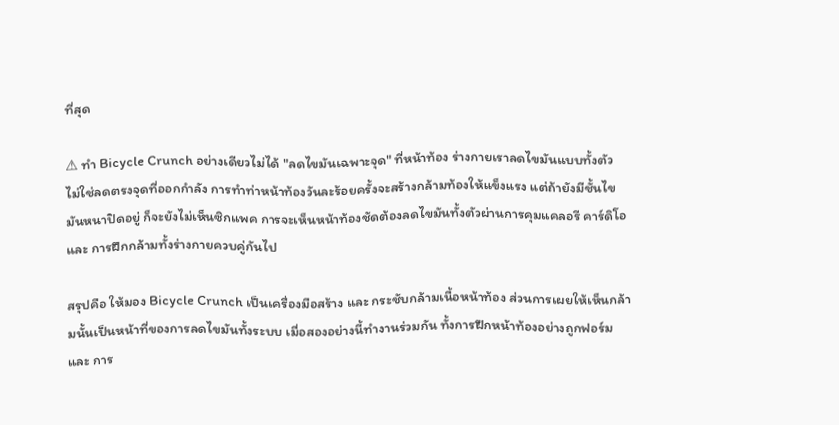ที่สุด

⚠ ทำ Bicycle Crunch อย่างเดียวไม่ได้ "ลดไขมันเฉพาะจุด" ที่หน้าท้อง ร่างกายเราลดไขมันแบบทั้งตัว ไม่ใช่ลดตรงจุดที่ออกกำลัง การทำท่าหน้าท้องวันละร้อยครั้งจะสร้างกล้ามท้องให้แข็งแรง แต่ถ้ายังมีชั้นไขมันหนาปิดอยู่ ก็จะยังไม่เห็นซิกแพค การจะเห็นหน้าท้องชัดต้องลดไขมันทั้งตัวผ่านการคุมแคลอรี คาร์ดิโอ และ การฝึกกล้ามทั้งร่างกายควบคู่กันไป

สรุปคือ ให้มอง Bicycle Crunch เป็นเครื่องมือสร้าง และ กระชับกล้ามเนื้อหน้าท้อง ส่วนการเผยให้เห็นกล้ามนั้นเป็นหน้าที่ของการลดไขมันทั้งระบบ เมื่อสองอย่างนี้ทำงานร่วมกัน ทั้งการฝึกหน้าท้องอย่างถูกฟอร์ม และ การ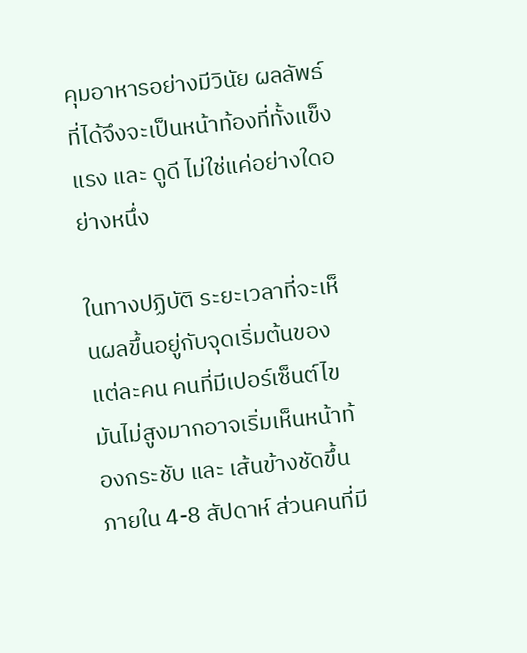คุมอาหารอย่างมีวินัย ผลลัพธ์ที่ได้จึงจะเป็นหน้าท้องที่ทั้งแข็งแรง และ ดูดี ไม่ใช่แค่อย่างใดอย่างหนึ่ง

ในทางปฏิบัติ ระยะเวลาที่จะเห็นผลขึ้นอยู่กับจุดเริ่มต้นของแต่ละคน คนที่มีเปอร์เซ็นต์ไขมันไม่สูงมากอาจเริ่มเห็นหน้าท้องกระชับ และ เส้นข้างชัดขึ้นภายใน 4-8 สัปดาห์ ส่วนคนที่มี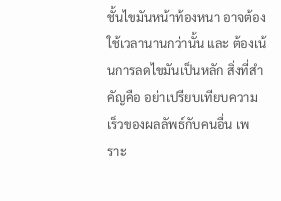ชั้นไขมันหน้าท้องหนา อาจต้องใช้เวลานานกว่านั้น และ ต้องเน้นการลดไขมันเป็นหลัก สิ่งที่สำคัญคือ อย่าเปรียบเทียบความเร็วของผลลัพธ์กับคนอื่น เพราะ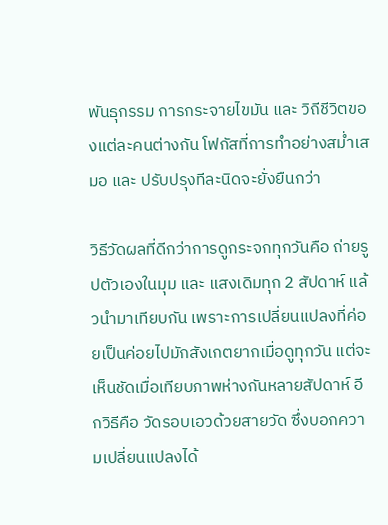พันธุกรรม การกระจายไขมัน และ วิถีชีวิตของแต่ละคนต่างกัน โฟกัสที่การทำอย่างสม่ำเสมอ และ ปรับปรุงทีละนิดจะยั่งยืนกว่า

วิธีวัดผลที่ดีกว่าการดูกระจกทุกวันคือ ถ่ายรูปตัวเองในมุม และ แสงเดิมทุก 2 สัปดาห์ แล้วนำมาเทียบกัน เพราะการเปลี่ยนแปลงที่ค่อยเป็นค่อยไปมักสังเกตยากเมื่อดูทุกวัน แต่จะเห็นชัดเมื่อเทียบภาพห่างกันหลายสัปดาห์ อีกวิธีคือ วัดรอบเอวด้วยสายวัด ซึ่งบอกความเปลี่ยนแปลงได้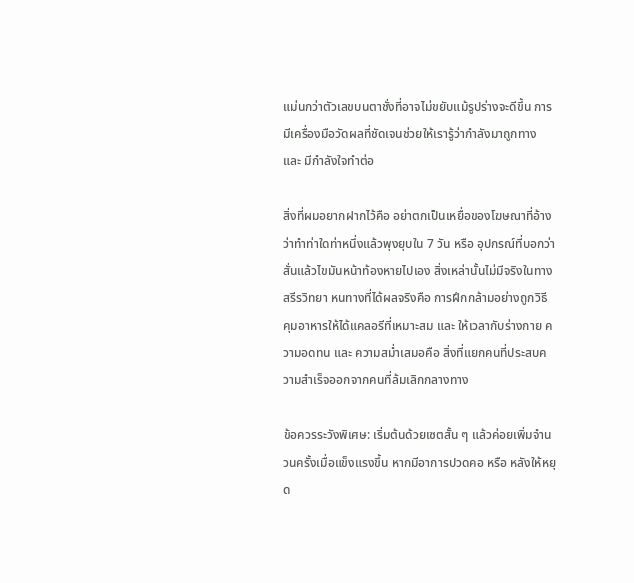แม่นกว่าตัวเลขบนตาชั่งที่อาจไม่ขยับแม้รูปร่างจะดีขึ้น การมีเครื่องมือวัดผลที่ชัดเจนช่วยให้เรารู้ว่ากำลังมาถูกทาง และ มีกำลังใจทำต่อ

สิ่งที่ผมอยากฝากไว้คือ อย่าตกเป็นเหยื่อของโฆษณาที่อ้างว่าทำท่าใดท่าหนึ่งแล้วพุงยุบใน 7 วัน หรือ อุปกรณ์ที่บอกว่าสั่นแล้วไขมันหน้าท้องหายไปเอง สิ่งเหล่านั้นไม่มีจริงในทางสรีรวิทยา หนทางที่ได้ผลจริงคือ การฝึกกล้ามอย่างถูกวิธี คุมอาหารให้ได้แคลอรีที่เหมาะสม และ ให้เวลากับร่างกาย ความอดทน และ ความสม่ำเสมอคือ สิ่งที่แยกคนที่ประสบความสำเร็จออกจากคนที่ล้มเลิกกลางทาง

ข้อควรระวังพิเศษ: เริ่มต้นด้วยเซตสั้น ๆ แล้วค่อยเพิ่มจำนวนครั้งเมื่อแข็งแรงขึ้น หากมีอาการปวดคอ หรือ หลังให้หยุด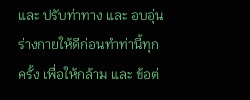และ ปรับท่าทาง และ อบอุ่นร่างกายให้ดีก่อนทำท่านี้ทุกครั้ง เพื่อให้กล้าม และ ข้อต่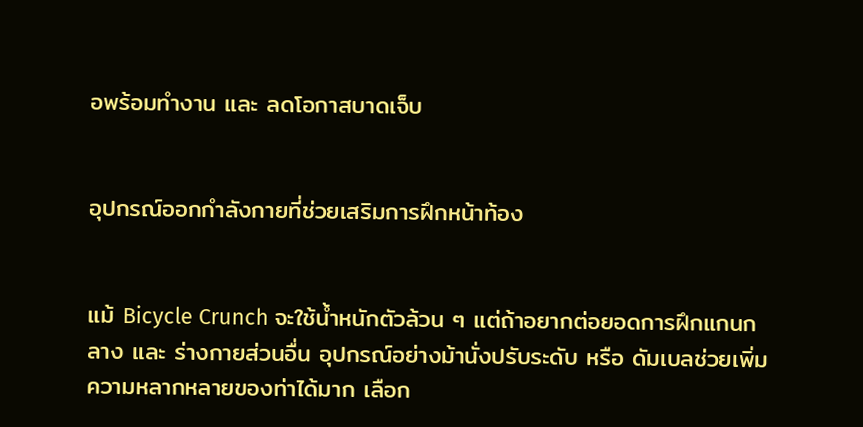อพร้อมทำงาน และ ลดโอกาสบาดเจ็บ


อุปกรณ์ออกกำลังกายที่ช่วยเสริมการฝึกหน้าท้อง


แม้ Bicycle Crunch จะใช้น้ำหนักตัวล้วน ๆ แต่ถ้าอยากต่อยอดการฝึกแกนกลาง และ ร่างกายส่วนอื่น อุปกรณ์อย่างม้านั่งปรับระดับ หรือ ดัมเบลช่วยเพิ่มความหลากหลายของท่าได้มาก เลือก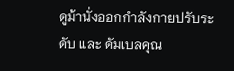ดูม้านั่งออกกำลังกายปรับระดับ และ ดัมเบลคุณ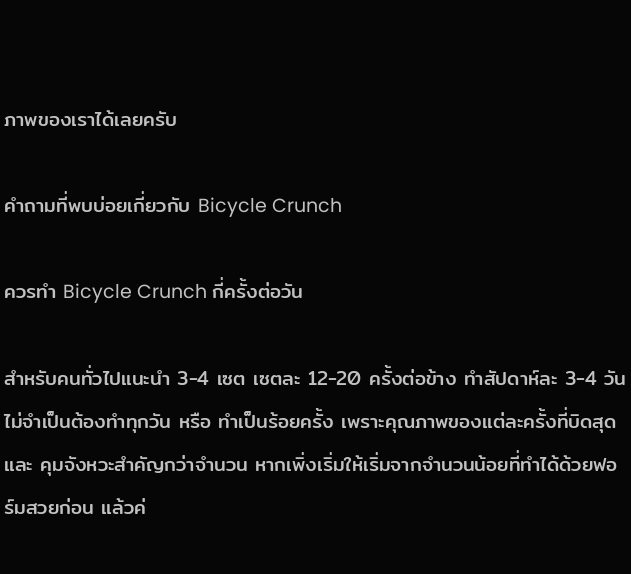ภาพของเราได้เลยครับ

คำถามที่พบบ่อยเกี่ยวกับ Bicycle Crunch

ควรทำ Bicycle Crunch กี่ครั้งต่อวัน

สำหรับคนทั่วไปแนะนำ 3-4 เซต เซตละ 12-20 ครั้งต่อข้าง ทำสัปดาห์ละ 3-4 วัน ไม่จำเป็นต้องทำทุกวัน หรือ ทำเป็นร้อยครั้ง เพราะคุณภาพของแต่ละครั้งที่บิดสุด และ คุมจังหวะสำคัญกว่าจำนวน หากเพิ่งเริ่มให้เริ่มจากจำนวนน้อยที่ทำได้ด้วยฟอร์มสวยก่อน แล้วค่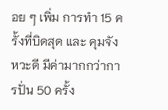อย ๆ เพิ่ม การทำ 15 ครั้งที่บิดสุด และ คุมจังหวะดี มีค่ามากกว่าการปั่น 50 ครั้ง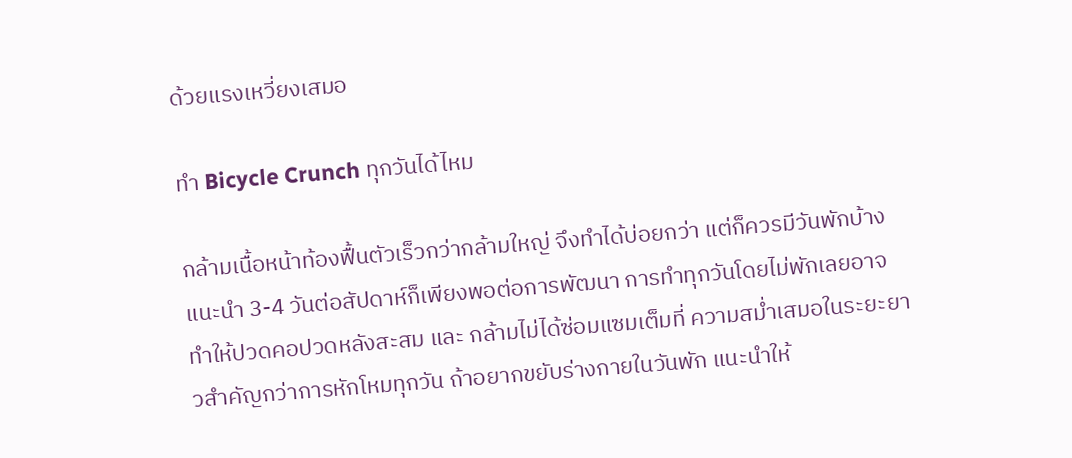ด้วยแรงเหวี่ยงเสมอ

ทำ Bicycle Crunch ทุกวันได้ไหม

กล้ามเนื้อหน้าท้องฟื้นตัวเร็วกว่ากล้ามใหญ่ จึงทำได้บ่อยกว่า แต่ก็ควรมีวันพักบ้าง แนะนำ 3-4 วันต่อสัปดาห์ก็เพียงพอต่อการพัฒนา การทำทุกวันโดยไม่พักเลยอาจทำให้ปวดคอปวดหลังสะสม และ กล้ามไม่ได้ซ่อมแซมเต็มที่ ความสม่ำเสมอในระยะยาวสำคัญกว่าการหักโหมทุกวัน ถ้าอยากขยับร่างกายในวันพัก แนะนำให้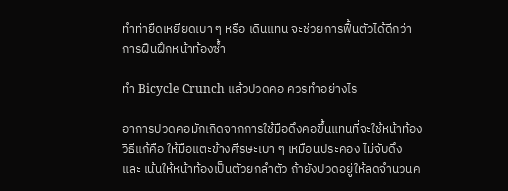ทำท่ายืดเหยียดเบา ๆ หรือ เดินแทน จะช่วยการฟื้นตัวได้ดีกว่าการฝืนฝึกหน้าท้องซ้ำ

ทำ Bicycle Crunch แล้วปวดคอ ควรทำอย่างไร

อาการปวดคอมักเกิดจากการใช้มือดึงคอขึ้นแทนที่จะใช้หน้าท้อง วิธีแก้คือ ให้มือแตะข้างศีรษะเบา ๆ เหมือนประคอง ไม่จับดึง และ เน้นให้หน้าท้องเป็นตัวยกลำตัว ถ้ายังปวดอยู่ให้ลดจำนวนค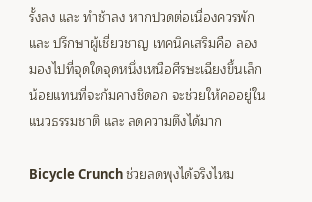รั้งลง และ ทำช้าลง หากปวดต่อเนื่องควรพัก และ ปรึกษาผู้เชี่ยวชาญ เทคนิคเสริมคือ ลองมองไปที่จุดใดจุดหนึ่งเหนือศีรษะเฉียงขึ้นเล็กน้อยแทนที่จะก้มคางชิดอก จะช่วยให้คออยู่ในแนวธรรมชาติ และ ลดความตึงได้มาก

Bicycle Crunch ช่วยลดพุงได้จริงไหม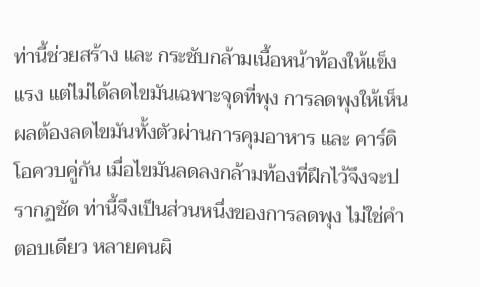ท่านี้ช่วยสร้าง และ กระชับกล้ามเนื้อหน้าท้องให้แข็งแรง แต่ไม่ได้ลดไขมันเฉพาะจุดที่พุง การลดพุงให้เห็นผลต้องลดไขมันทั้งตัวผ่านการคุมอาหาร และ คาร์ดิโอควบคู่กัน เมื่อไขมันลดลงกล้ามท้องที่ฝึกไว้จึงจะปรากฏชัด ท่านี้จึงเป็นส่วนหนึ่งของการลดพุง ไม่ใช่คำตอบเดียว หลายคนผิ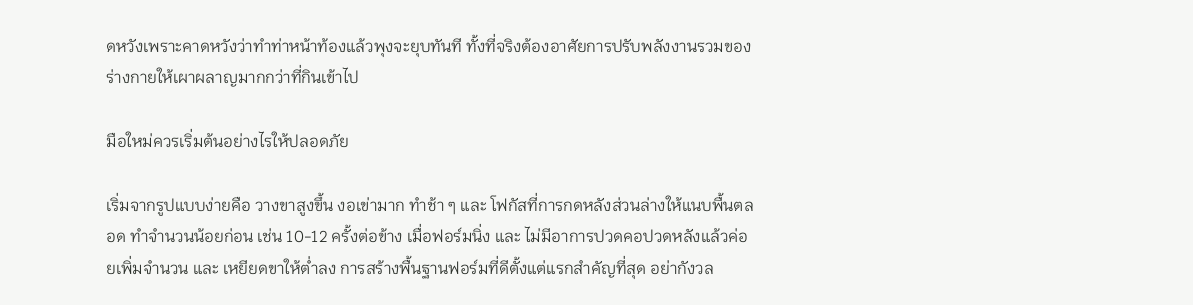ดหวังเพราะคาดหวังว่าทำท่าหน้าท้องแล้วพุงจะยุบทันที ทั้งที่จริงต้องอาศัยการปรับพลังงานรวมของร่างกายให้เผาผลาญมากกว่าที่กินเข้าไป

มือใหม่ควรเริ่มต้นอย่างไรให้ปลอดภัย

เริ่มจากรูปแบบง่ายคือ วางขาสูงขึ้น งอเข่ามาก ทำช้า ๆ และ โฟกัสที่การกดหลังส่วนล่างให้แนบพื้นตลอด ทำจำนวนน้อยก่อน เช่น 10-12 ครั้งต่อข้าง เมื่อฟอร์มนิ่ง และ ไม่มีอาการปวดคอปวดหลังแล้วค่อยเพิ่มจำนวน และ เหยียดขาให้ต่ำลง การสร้างพื้นฐานฟอร์มที่ดีตั้งแต่แรกสำคัญที่สุด อย่ากังวล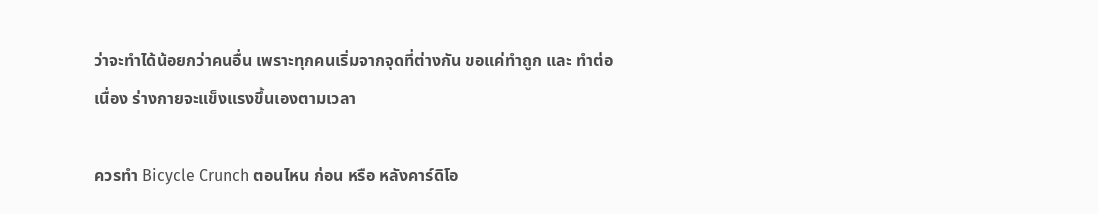ว่าจะทำได้น้อยกว่าคนอื่น เพราะทุกคนเริ่มจากจุดที่ต่างกัน ขอแค่ทำถูก และ ทำต่อเนื่อง ร่างกายจะแข็งแรงขึ้นเองตามเวลา

ควรทำ Bicycle Crunch ตอนไหน ก่อน หรือ หลังคาร์ดิโอ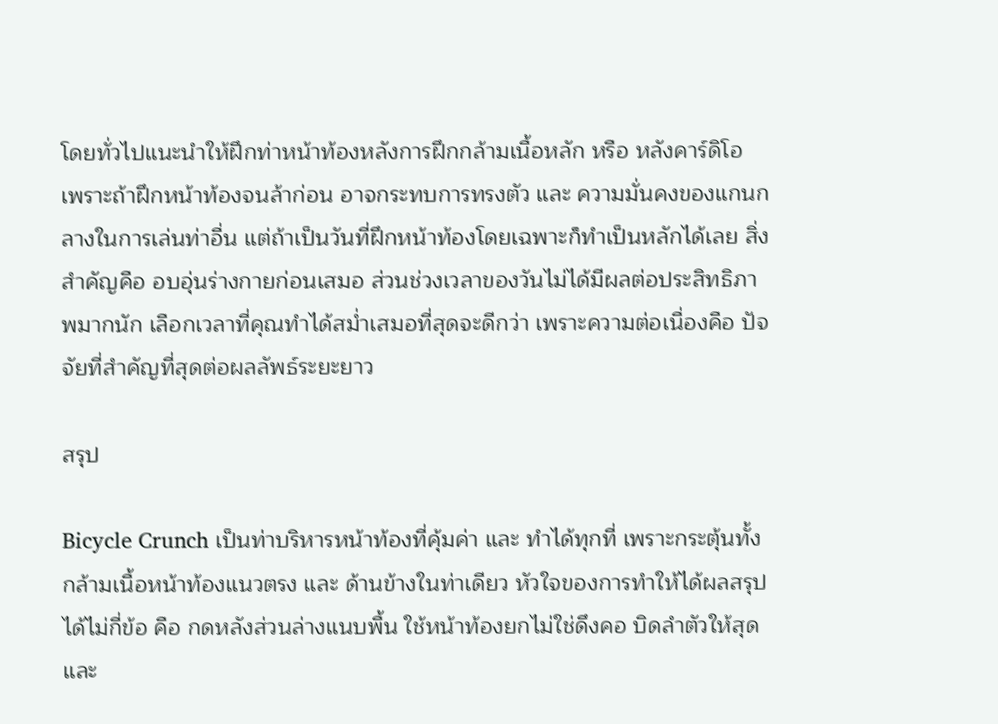โดยทั่วไปแนะนำให้ฝึกท่าหน้าท้องหลังการฝึกกล้ามเนื้อหลัก หรือ หลังคาร์ดิโอ เพราะถ้าฝึกหน้าท้องจนล้าก่อน อาจกระทบการทรงตัว และ ความมั่นคงของแกนกลางในการเล่นท่าอื่น แต่ถ้าเป็นวันที่ฝึกหน้าท้องโดยเฉพาะก็ทำเป็นหลักได้เลย สิ่งสำคัญคือ อบอุ่นร่างกายก่อนเสมอ ส่วนช่วงเวลาของวันไม่ได้มีผลต่อประสิทธิภาพมากนัก เลือกเวลาที่คุณทำได้สม่ำเสมอที่สุดจะดีกว่า เพราะความต่อเนื่องคือ ปัจจัยที่สำคัญที่สุดต่อผลลัพธ์ระยะยาว

สรุป

Bicycle Crunch เป็นท่าบริหารหน้าท้องที่คุ้มค่า และ ทำได้ทุกที่ เพราะกระตุ้นทั้งกล้ามเนื้อหน้าท้องแนวตรง และ ด้านข้างในท่าเดียว หัวใจของการทำให้ได้ผลสรุปได้ไม่กี่ข้อ คือ กดหลังส่วนล่างแนบพื้น ใช้หน้าท้องยกไม่ใช่ดึงคอ บิดลำตัวให้สุด และ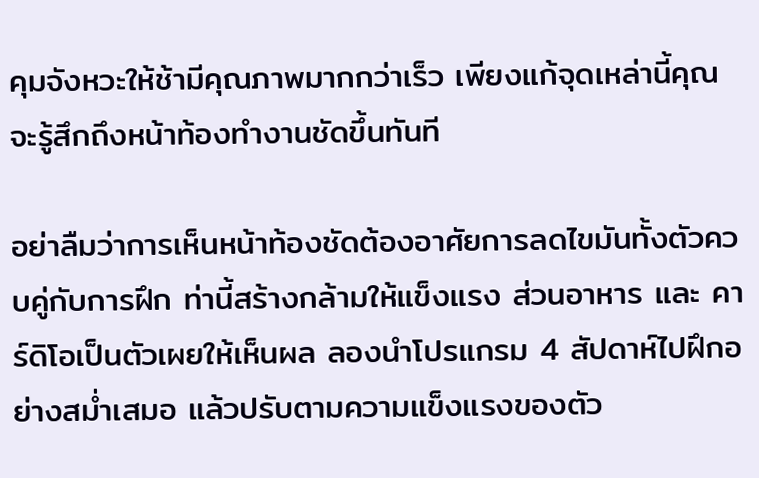คุมจังหวะให้ช้ามีคุณภาพมากกว่าเร็ว เพียงแก้จุดเหล่านี้คุณจะรู้สึกถึงหน้าท้องทำงานชัดขึ้นทันที

อย่าลืมว่าการเห็นหน้าท้องชัดต้องอาศัยการลดไขมันทั้งตัวควบคู่กับการฝึก ท่านี้สร้างกล้ามให้แข็งแรง ส่วนอาหาร และ คาร์ดิโอเป็นตัวเผยให้เห็นผล ลองนำโปรแกรม 4 สัปดาห์ไปฝึกอย่างสม่ำเสมอ แล้วปรับตามความแข็งแรงของตัว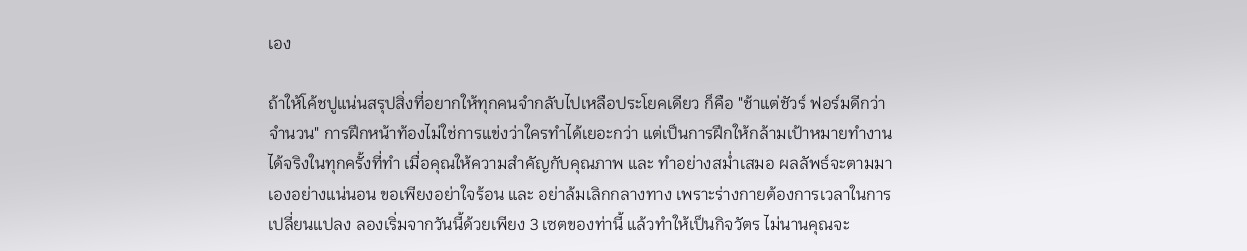เอง

ถ้าให้โค้ชปูแน่นสรุปสิ่งที่อยากให้ทุกคนจำกลับไปเหลือประโยคเดียว ก็คือ "ช้าแต่ชัวร์ ฟอร์มดีกว่าจำนวน" การฝึกหน้าท้องไม่ใช่การแข่งว่าใครทำได้เยอะกว่า แต่เป็นการฝึกให้กล้ามเป้าหมายทำงานได้จริงในทุกครั้งที่ทำ เมื่อคุณให้ความสำคัญกับคุณภาพ และ ทำอย่างสม่ำเสมอ ผลลัพธ์จะตามมาเองอย่างแน่นอน ขอเพียงอย่าใจร้อน และ อย่าล้มเลิกกลางทาง เพราะร่างกายต้องการเวลาในการเปลี่ยนแปลง ลองเริ่มจากวันนี้ด้วยเพียง 3 เซตของท่านี้ แล้วทำให้เป็นกิจวัตร ไม่นานคุณจะ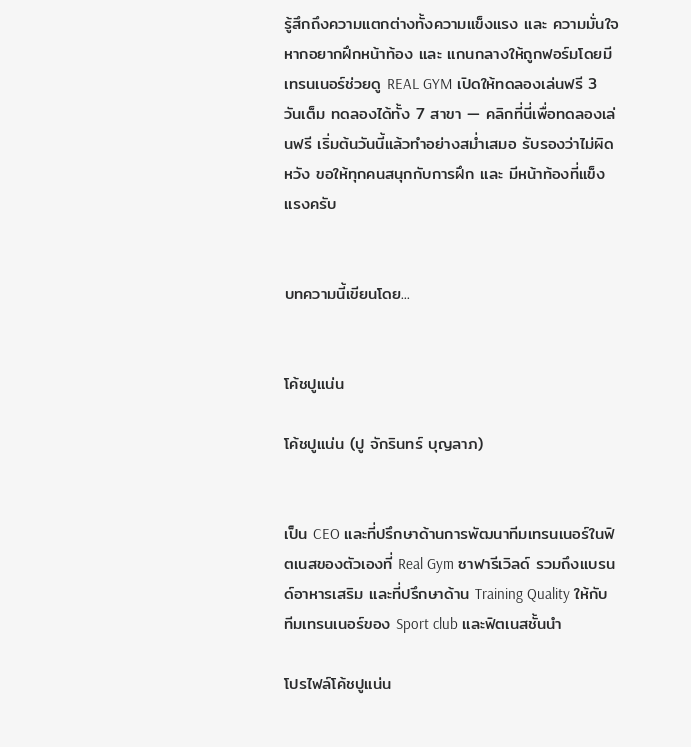รู้สึกถึงความแตกต่างทั้งความแข็งแรง และ ความมั่นใจ หากอยากฝึกหน้าท้อง และ แกนกลางให้ถูกฟอร์มโดยมีเทรนเนอร์ช่วยดู REAL GYM เปิดให้ทดลองเล่นฟรี 3 วันเต็ม ทดลองได้ทั้ง 7 สาขา — คลิกที่นี่เพื่อทดลองเล่นฟรี เริ่มต้นวันนี้แล้วทำอย่างสม่ำเสมอ รับรองว่าไม่ผิดหวัง ขอให้ทุกคนสนุกกับการฝึก และ มีหน้าท้องที่แข็งแรงครับ


บทความนี้เขียนโดย...


โค้ชปูแน่น

โค้ชปูแน่น (ปู จักรินทร์ บุญลาภ)


เป็น CEO และที่ปรึกษาด้านการพัฒนาทีมเทรนเนอร์ในฟิตเนสของตัวเองที่ Real Gym ซาฟารีเวิลด์ รวมถึงแบรนด์อาหารเสริม และที่ปรึกษาด้าน Training Quality ให้กับทีมเทรนเนอร์ของ Sport club และฟิตเนสชั้นนำ

โปรไฟล์โค้ชปูแน่น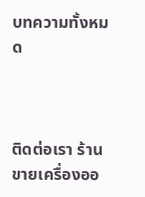บทความทั้งหมด



ติดต่อเรา ร้านขายเครื่องออ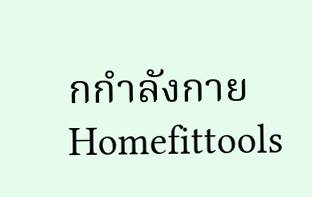กกำลังกาย Homefittools